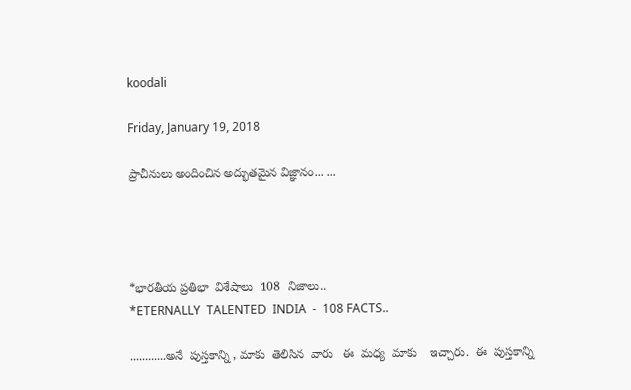koodali

Friday, January 19, 2018

ప్రాచీనులు అందించిన అద్భుతమైన విజ్ఞానం... ...




*భారతీయ ప్రతిభా  విశేషాలు  108  నిజాలు..
*ETERNALLY  TALENTED  INDIA  -  108 FACTS..

............అనే  పుస్తకాన్ని , మాకు  తెలిసిన  వారు   ఈ  మధ్య  మాకు    ఇచ్చారు.  ఈ  పుస్తకాన్ని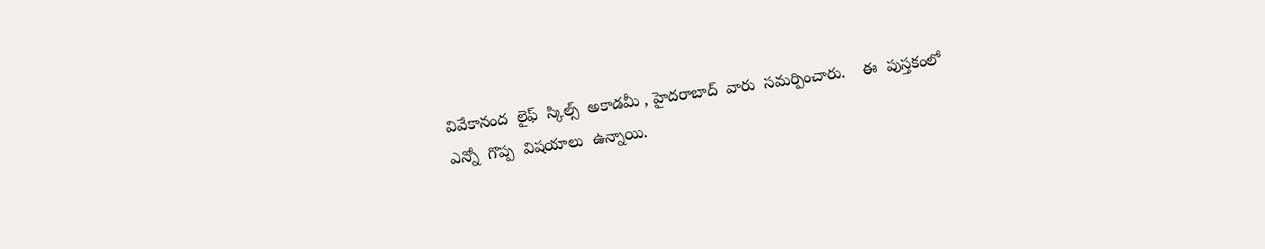వివేకానంద  లైఫ్  స్కిల్స్  అకాడమీ , హైదరాబాద్  వారు  సమర్పించారు.    ఈ  పుస్తకంలో  ఎన్నో  గొప్ప  విషయాలు  ఉన్నాయి.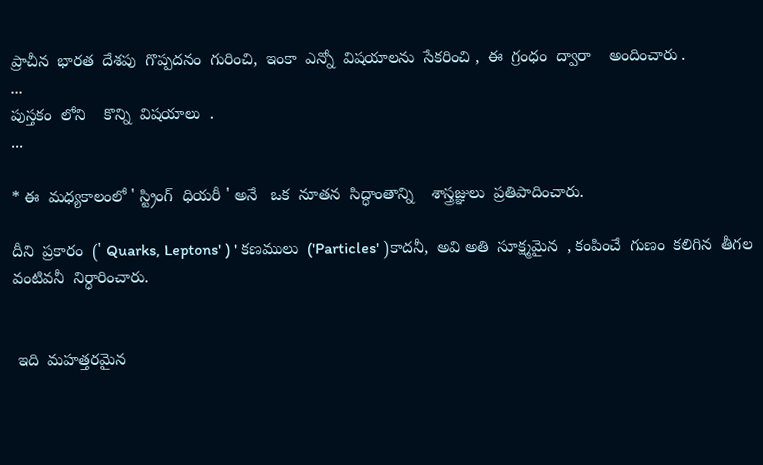ప్రాచీన  భారత  దేశపు  గొప్పదనం  గురించి,  ఇంకా  ఎన్నో  విషయాలను  సేకరించి ,  ఈ  గ్రంధం  ద్వారా    అందించారు .
...
పుస్తకం  లోని    కొన్ని  విషయాలు  .
...

* ఈ  మధ్యకాలంలో ' స్ట్రింగ్  ధియరీ ' అనే   ఒక  నూతన  సిద్ధాంతాన్ని    శాస్త్రజ్ఞులు  ప్రతిపాదించారు.

దీని  ప్రకారం  (' Quarks, Leptons' ) ' కణములు  ('Particles' )కాదనీ,  అవి అతి  సూక్ష్మమైన  , కంపించే  గుణం  కలిగిన  తీగల  వంటివనీ  నిర్ధారించారు.


 ఇది  మహత్తరమైన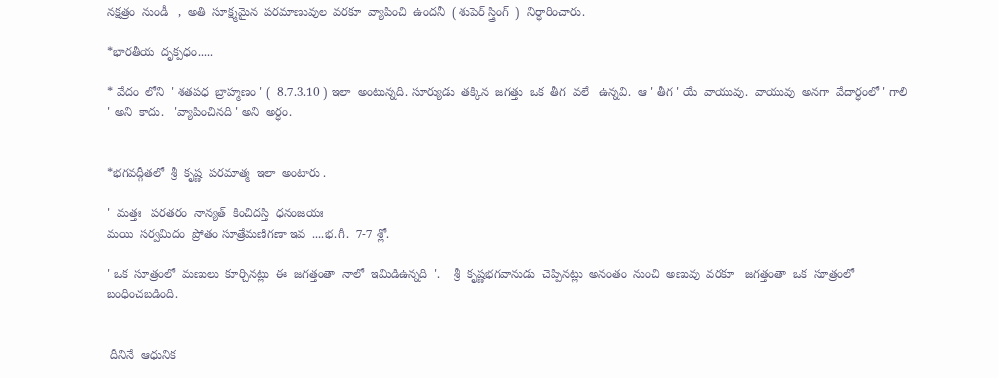నక్షత్రం  నుండీ   ,  అతి  సూక్ష్మమైన  పరమాణువుల  వరకూ  వ్యాపించి  ఉందనీ  ( శుపెర్ స్త్రింగ్  )  నిర్ధారించారు.

*భారతీయ  దృక్పధం.....

* వేదం  లోని  ' శతపధ  బ్రాహ్మణం ' (  8.7.3.10 ) ఇలా  అంటున్నది. సూర్యుడు  తక్కిన  జగత్తు  ఒక  తీగ  వలే   ఉన్నవి.  ఆ ' తీగ ' యే  వాయువు.  వాయువు  అనగా  వేదార్ధంలో ' గాలి ' అని  కాదు.   'వ్యాపించినది ' అని  అర్ధం.


*భగవద్గీతలో  శ్రీ  కృష్ణ  పరమాత్మ  ఇలా  అంటారు .

'  మత్తః   పరతరం  నాన్యత్  కించిదస్తి  ధనంజయః
మయి  సర్వమిదం  ప్రోతం సూత్రేమణిగణా ఇవ  ....భ.గీ.  7-7 శ్లో.

' ఒక  సూత్రంలో  మణులు  కూర్చినట్లు  ఈ  జగత్తంతా  నాలో  ఇమిడిఉన్నది  '.    శ్రీ  కృష్ణభగవానుడు  చెప్పినట్లు  అనంతం  నుంచి  అణువు  వరకూ   జగత్తంతా  ఒక  సూత్రంలో  బంధించబడింది.


 దీనినే  ఆధునిక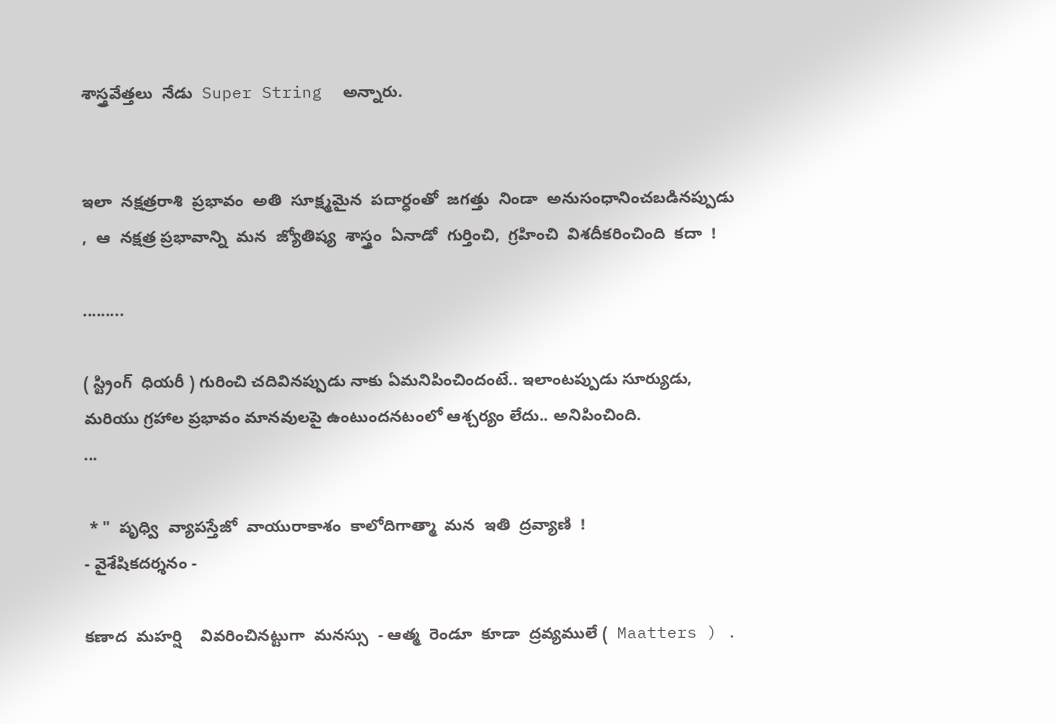శాస్త్రవేత్తలు  నేడు  Super String  అన్నారు.


ఇలా  నక్షత్రరాశి  ప్రభావం  అతి  సూక్ష్మమైన  పదార్ధంతో  జగత్తు  నిండా  అనుసంధానించబడినప్పుడు  ,  ఆ  నక్షత్ర ప్రభావాన్ని  మన  జ్యోతిష్య  శాస్త్రం  ఏనాడో  గుర్తించి,  గ్రహించి  విశదీకరించింది  కదా  !

.........

( స్ట్రింగ్  ధియరీ ) గురించి చదివినప్పుడు నాకు ఏమనిపించిందంటే.. ఇలాంటప్పుడు సూర్యుడు, మరియు గ్రహాల ప్రభావం మానవులపై ఉంటుందనటంలో ఆశ్చర్యం లేదు.. అనిపించింది.
...

 * "  పృధ్వి  వ్యాపస్తేజో  వాయురాకాశం  కాలోదిగాత్మా  మన  ఇతి  ద్రవ్యాణి  !
- వైశేషికదర్శనం -

కణాద  మహర్షి    వివరించినట్టుగా  మనస్సు  - ఆత్మ  రెండూ  కూడా  ద్రవ్యములే (  Maatters ) .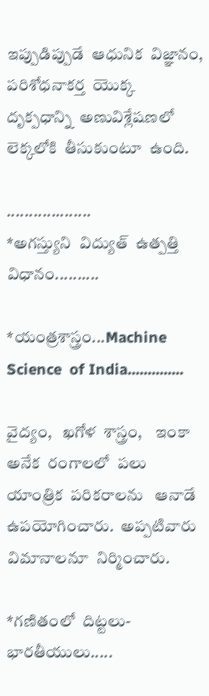ఇప్పుడిప్పుడే  ఆధునిక  విజ్ఞానం,  పరిశోధనాకర్త  యొక్క  దృక్పధాన్ని  అణువిశ్లేషణలో  లెక్కలోకి  తీసుకుంటూ  ఉంది.

...................
*అగస్త్యుని  విద్యుత్  ఉత్పత్తి  విధానం..........

*యంత్రశాస్త్రం...Machine Science  of India..............

వైద్యం,   ఖగోళ  శాస్త్రం,    ఇంకా  అనేక  రంగాలలో  పలు  యాంత్రిక  పరికరాలను   ఆనాడే  ఉపయోగించారు.  అప్పటివారు విమానాలనూ  నిర్మించారు.

*గణితంలో  దిట్టలు-  భారతీయులు.....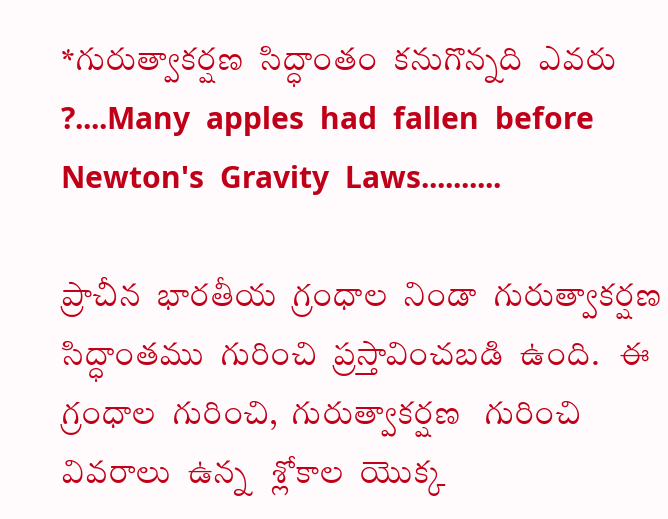*గురుత్వాకర్షణ  సిద్ధాంతం  కనుగొన్నది  ఎవరు  ?....Many  apples  had  fallen  before  Newton's  Gravity  Laws..........

ప్రాచీన  భారతీయ  గ్రంధాల  నిండా  గురుత్వాకర్షణ సిద్ధాంతము  గురించి  ప్రస్తావించబడి  ఉంది.   ఈ  గ్రంధాల  గురించి,  గురుత్వాకర్షణ   గురించి  వివరాలు  ఉన్న   శ్లోకాల  యొక్క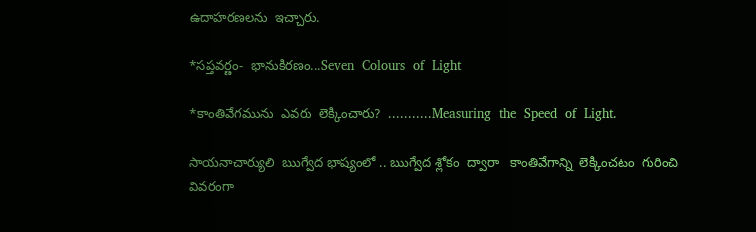ఉదాహరణలను  ఇచ్చారు.

*సప్తవర్ణం-  భానుకిరణం...Seven  Colours  of  Light

*కాంతివేగమును  ఎవరు  లెక్కించారు?  ...........Measuring  the  Speed  of  Light.

సాయనాచార్యులి  ఋగ్వేద భాష్యంలో .. ఋగ్వేద శ్లోకం  ద్వారా   కాంతివేగాన్ని  లెక్కించటం  గురించి  వివరంగా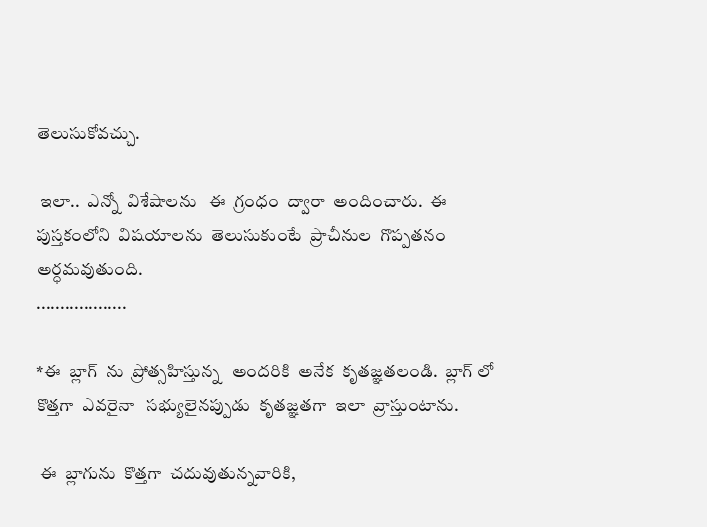తెలుసుకోవచ్చు.

 ఇలా..  ఎన్నో  విశేషాలను   ఈ  గ్రంధం  ద్వారా  అందించారు.  ఈ  పుస్తకంలోని  విషయాలను  తెలుసుకుంటే  ప్రాచీనుల  గొప్పతనం  అర్ధమవుతుంది.
...................

*ఈ  బ్లాగ్  ను  ప్రోత్సహిస్తున్న   అందరికి  అనేక  కృతజ్ఞతలండి.  బ్లాగ్ లో  కొత్తగా  ఎవరైనా   సభ్యులైనప్పుడు  కృతజ్ఞతగా  ఇలా  వ్రాస్తుంటాను.

 ఈ  బ్లాగును  కొత్తగా  చదువుతున్నవారికి,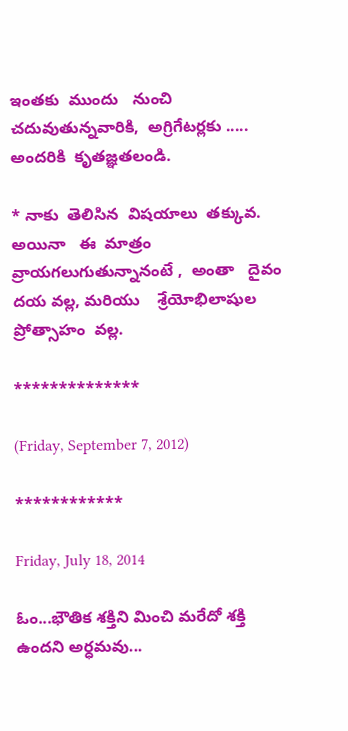ఇంతకు  ముందు   నుంచి  చదువుతున్నవారికి,  అగ్రిగేటర్లకు ..... అందరికి  కృతజ్ఞతలండి.

* నాకు  తెలిసిన  విషయాలు  తక్కువ.  అయినా   ఈ  మాత్రం  వ్రాయగలుగుతున్నానంటే ,  అంతా   దైవం  దయ వల్ల, మరియు    శ్రేయోభిలాషుల  ప్రోత్సాహం  వల్ల.

**************

(Friday, September 7, 2012)

************

Friday, July 18, 2014

ఓం...భౌతిక శక్తిని మించి మరేదో శక్తి ఉందని అర్ధమవు...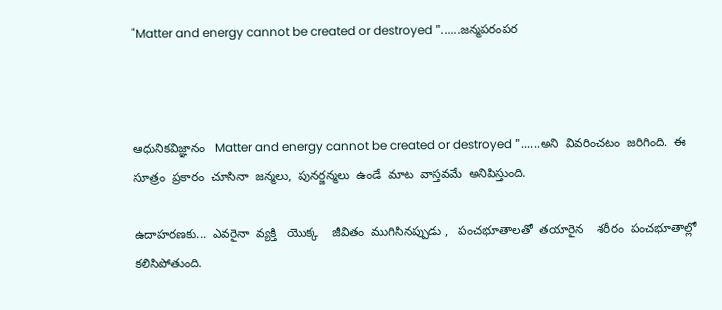"Matter and energy cannot be created or destroyed "......జన్మపరంపర



ఆధునికవిజ్ఞానం   Matter and energy cannot be created or destroyed "......అని  వివరించటం  జరిగింది.  ఈ  సూత్రం  ప్రకారం  చూసినా  జన్మలు,  పునర్జన్మలు  ఉండే  మాట  వాస్తవమే  అనిపిస్తుంది.

ఉదాహరణకు...  ఎవరైనా  వ్యక్తి   యొక్క    జీవితం  ముగిసినప్పుడు ,   పంచభూతాలతో  తయారైన    శరీరం  పంచభూతాల్లో  కలిసిపోతుంది.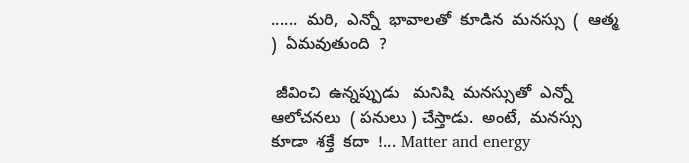......  మరి,  ఎన్నో  భావాలతో  కూడిన  మనస్సు  (  ఆత్మ )  ఏమవుతుంది  ?

 జీవించి  ఉన్నప్పుడు   మనిషి  మనస్సుతో  ఎన్నో  ఆలోచనలు  ( పనులు ) చేస్తాడు.  అంటే,  మనస్సు  కూడా  శక్తే  కదా  !... Matter and energy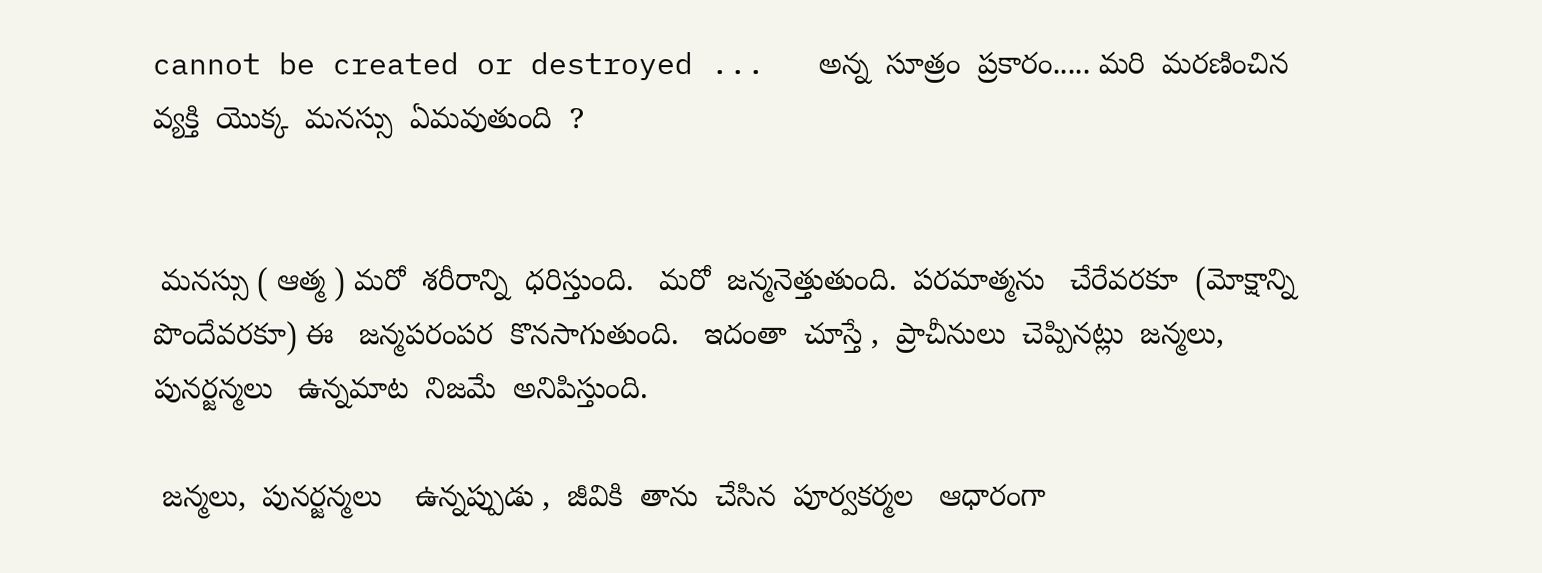cannot be created or destroyed ...   అన్న  సూత్రం  ప్రకారం..... మరి  మరణించిన  వ్యక్తి  యొక్క  మనస్సు  ఏమవుతుంది  ?


 మనస్సు ( ఆత్మ ) మరో  శరీరాన్ని  ధరిస్తుంది.   మరో  జన్మనెత్తుతుంది.  పరమాత్మను   చేరేవరకూ  (మోక్షాన్ని  పొందేవరకూ) ఈ   జన్మపరంపర  కొనసాగుతుంది.   ఇదంతా  చూస్తే ,  ప్రాచీనులు  చెప్పినట్లు  జన్మలు,  పునర్జన్మలు   ఉన్నమాట  నిజమే  అనిపిస్తుంది.

 జన్మలు,  పునర్జన్మలు    ఉన్నప్పుడు ,  జీవికి  తాను  చేసిన  పూర్వకర్మల   ఆధారంగా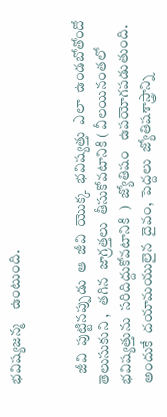భవిష్యజన్మ    ఉంటుంది.


    జీవి  పుట్టినప్పుడు  ఆ  జీవి  యొక్క  భవిష్యత్తు  ఎలా  ఉండబోతోందో   తెలుసుకుని ,   తగిన  జాగ్రత్తలు  తీసుకోవటానికి ( వీలయినంతలో   భవిష్యత్తును  సరిదిద్దుకోవటానికి  )  జ్యోతిషం   ఉపయోగపడుతుంది.  అందుకే  దయామయులైన  దైవం,  పెద్దలు  జ్యోతిషశాస్త్రాన్ని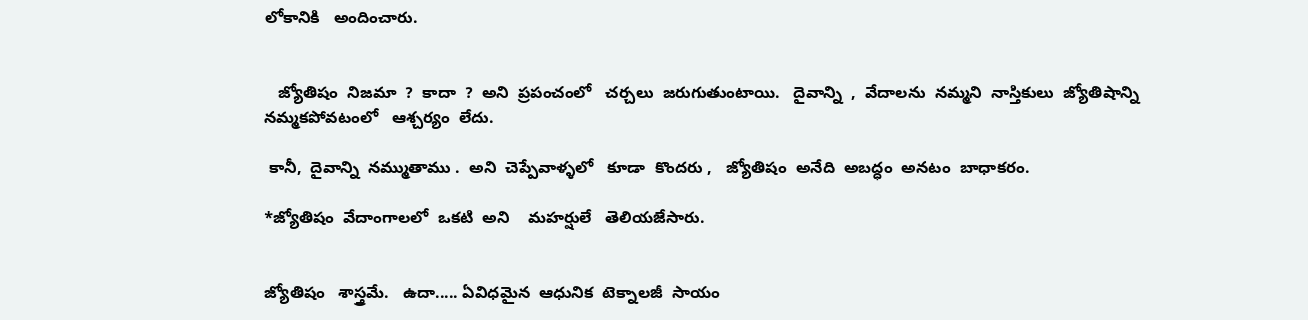లోకానికి   అందించారు.


   జ్యోతిషం  నిజమా  ?  కాదా  ?  అని  ప్రపంచంలో   చర్చలు  జరుగుతుంటాయి.   దైవాన్ని  ,  వేదాలను  నమ్మని  నాస్తికులు  జ్యోతిషాన్ని  నమ్మకపోవటంలో   ఆశ్చర్యం  లేదు.

 కానీ,  దైవాన్ని  నమ్ముతాము .  అని  చెప్పేవాళ్ళలో   కూడా  కొందరు ,   జ్యోతిషం  అనేది  అబద్ధం  అనటం  బాధాకరం.

*జ్యోతిషం  వేదాంగాలలో  ఒకటి  అని    మహర్షులే   తెలియజేసారు.


జ్యోతిషం   శాస్త్రమే.   ఉదా..... ఏవిధమైన  ఆధునిక  టెక్నాలజీ  సాయం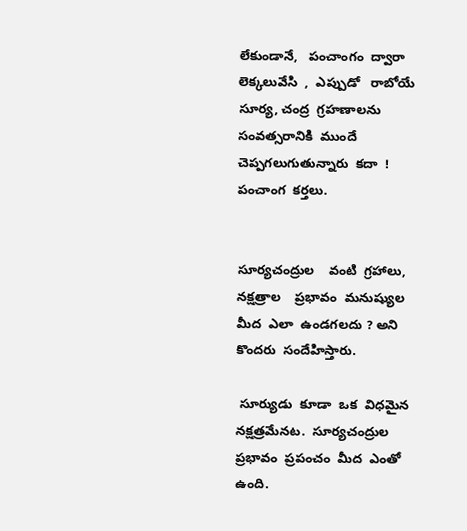లేకుండానే,   పంచాంగం  ద్వారా  లెక్కలువేసి  ,  ఎప్పుడో   రాబోయే  సూర్య, చంద్ర  గ్రహణాలను   సంవత్సరానికి  ముందే   చెప్పగలుగుతున్నారు  కదా  !  పంచాంగ  కర్తలు.


సూర్యచంద్రుల    వంటి  గ్రహాలు,  నక్షత్రాల    ప్రభావం  మనుష్యుల  మీద  ఎలా  ఉండగలదు ? అని  కొందరు  సందేహిస్తారు.

 సూర్యుడు  కూడా  ఒక  విధమైన  నక్షత్రమేనట.  సూర్యచంద్రుల  ప్రభావం  ప్రపంచం  మీద  ఎంతో  ఉంది.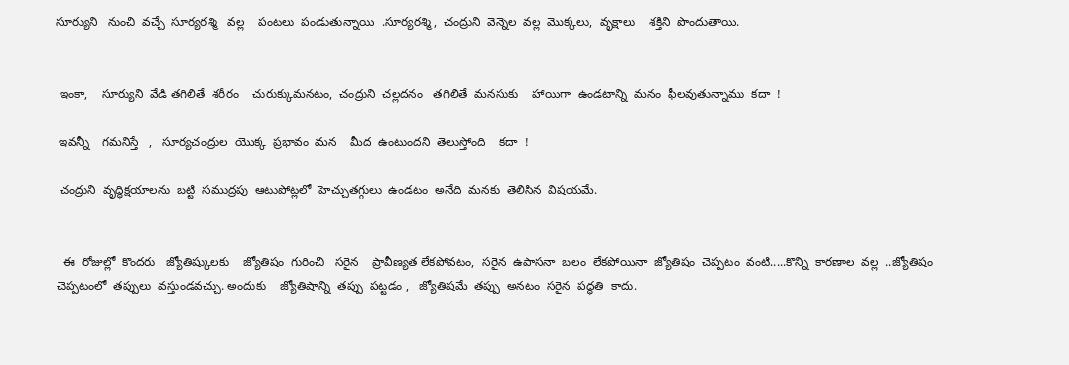సూర్యుని   నుంచి  వచ్చే  సూర్యరశ్మి   వల్ల    పంటలు  పండుతున్నాయి  .సూర్యరశ్మి,  చంద్రుని  వెన్నెల  వల్ల  మొక్కలు,  వృక్షాలు    శక్తిని  పొందుతాయి.


 ఇంకా,    సూర్యుని  వేడి తగిలితే  శరీరం    చురుక్కుమనటం,  చంద్రుని  చల్లదనం   తగిలితే  మనసుకు    హాయిగా  ఉండటాన్ని  మనం  ఫీలవుతున్నాము  కదా  !

 ఇవన్నీ    గమనిస్తే   ,   సూర్యచంద్రుల  యొక్క  ప్రభావం  మన    మీద  ఉంటుందని  తెలుస్తోంది    కదా  !

 చంద్రుని  వృద్ధిక్షయాలను  బట్టి  సముద్రపు  ఆటుపోట్లలో  హెచ్చుతగ్గులు  ఉండటం  అనేది  మనకు  తెలిసిన  విషయమే.


  ఈ  రోజుల్లో  కొందరు   జ్యోతిష్కులకు    జ్యోతిషం  గురించి   సరైన    ప్రావీణ్యత లేకపోవటం,  సరైన  ఉపాసనా  బలం  లేకపోయినా  జ్యోతిషం  చెప్పటం  వంటి.....కొన్ని  కారణాల  వల్ల  ..జ్యోతిషం   చెప్పటంలో  తప్పులు  వస్తుండవచ్చు. అందుకు    జ్యోతిషాన్ని  తప్పు  పట్టడం ,   జ్యోతిషమే  తప్పు  అనటం  సరైన  పద్ధతి  కాదు.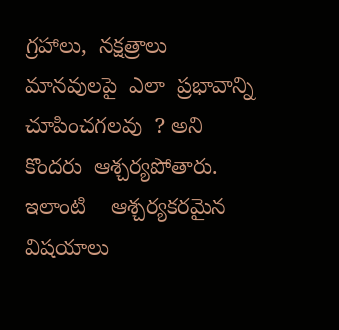గ్రహాలు,  నక్షత్రాలు   మానవులపై  ఎలా  ప్రభావాన్ని  చూపించగలవు  ? అని    కొందరు  ఆశ్చర్యపోతారు.  ఇలాంటి    ఆశ్చర్యకరమైన  విషయాలు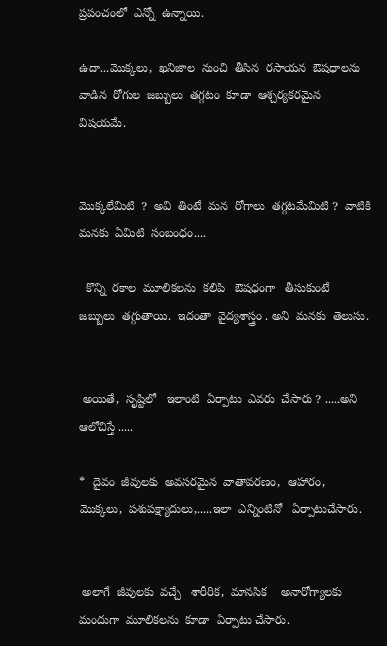ప్రపంచంలో  ఎన్నో  ఉన్నాయి.

ఉదా...మొక్కలు,  ఖనిజాల  నుంచి  తీసిన  రసాయన  ఔషధాలను  వాడిన  రోగుల  జబ్బులు  తగ్గటం  కూడా  ఆశ్చర్యకరమైన  విషయమే.


మొక్కలేమిటి  ?  అవి  తింటే  మన  రోగాలు  తగ్గటమేమిటి ?  వాటికి   మనకు  ఏమిటి  సంబంధం....

  కొన్ని  రకాల  మూలికలను  కలిపి   ఔషధంగా   తీసుకుంటే   జబ్బులు  తగ్గుతాయి.  ఇదంతా  వైద్యశాస్త్రం . అని  మనకు  తెలుసు.


 అయితే,  సృష్టిలో   ఇలాంటి  ఏర్పాటు  ఎవరు  చేసారు ? .....అని  ఆలోచిస్తే .....

*  దైవం  జీవులకు  అవసరమైన  వాతావరణం,  ఆహారం,  మొక్కలు,  పశుపక్ష్యాదులు,.....ఇలా  ఎన్నింటినో   ఏర్పాటుచేసారు.


 అలాగే  జీవులకు  వచ్చే   శారీరిక,  మానసిక    అనారోగ్యాలకు  మందుగా  మూలికలను  కూడా  ఏర్పాటు చేసారు.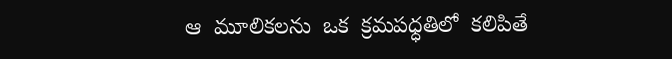ఆ  మూలికలను  ఒక  క్రమపధ్ధతిలో  కలిపితే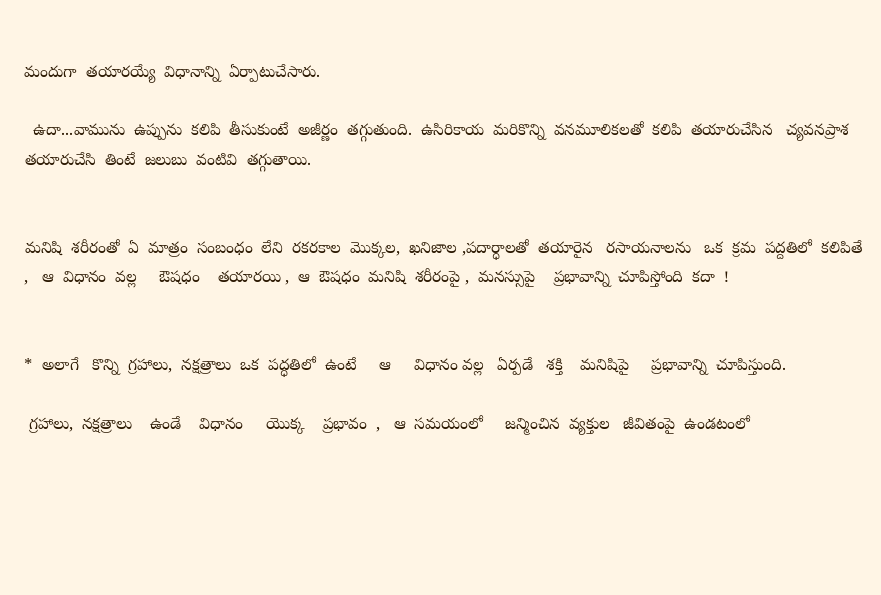మందుగా  తయారయ్యే  విధానాన్ని  ఏర్పాటుచేసారు.

  ఉదా...వామును  ఉప్పును  కలిపి  తీసుకుంటే  అజీర్ణం  తగ్గుతుంది.  ఉసిరికాయ  మరికొన్ని  వనమూలికలతో  కలిపి  తయారుచేసిన   చ్యవనప్రాశ  తయారుచేసి  తింటే  జలుబు  వంటివి  తగ్గుతాయి.


మనిషి  శరీరంతో  ఏ  మాత్రం  సంబంధం  లేని  రకరకాల  మొక్కల,  ఖనిజాల ,పదార్ధాలతో  తయారైన   రసాయనాలను   ఒక  క్రమ  పద్దతిలో  కలిపితే ,   ఆ  విధానం  వల్ల     ఔషధం    తయారయి ,  ఆ  ఔషధం  మనిషి  శరీరంపై ,  మనస్సుపై    ప్రభావాన్ని  చూపిస్తోంది  కదా  !


*  అలాగే   కొన్ని  గ్రహాలు,  నక్షత్రాలు  ఒక  పద్ధతిలో  ఉంటే     ఆ     విధానం వల్ల   ఏర్పడే   శక్తి    మనిషిపై     ప్రభావాన్ని  చూపిస్తుంది.

 గ్రహాలు,  నక్షత్రాలు    ఉండే    విధానం     యొక్క    ప్రభావం  ,   ఆ  సమయంలో     జన్మించిన  వ్యక్తుల   జీవితంపై  ఉండటంలో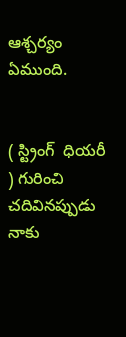ఆశ్చర్యం  ఏముంది.


( స్ట్రింగ్  ధియరీ ) గురించి చదివినప్పుడు నాకు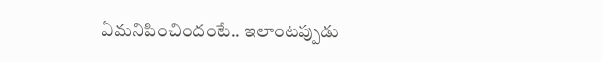ఏమనిపించిందంటే.. ఇలాంటప్పుడు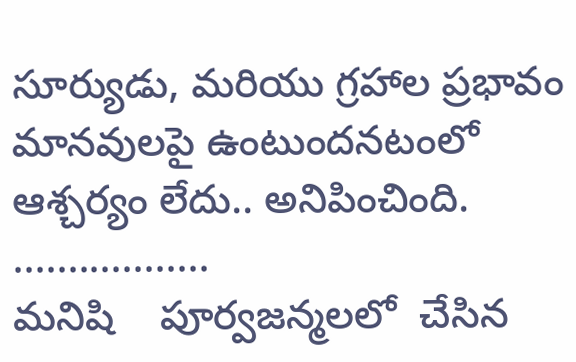సూర్యుడు, మరియు గ్రహాల ప్రభావం మానవులపై ఉంటుందనటంలో ఆశ్చర్యం లేదు.. అనిపించింది.
..................
మనిషి    పూర్వజన్మలలో  చేసిన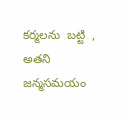కర్మలను  బట్టి  ,  అతని  జన్మసమయం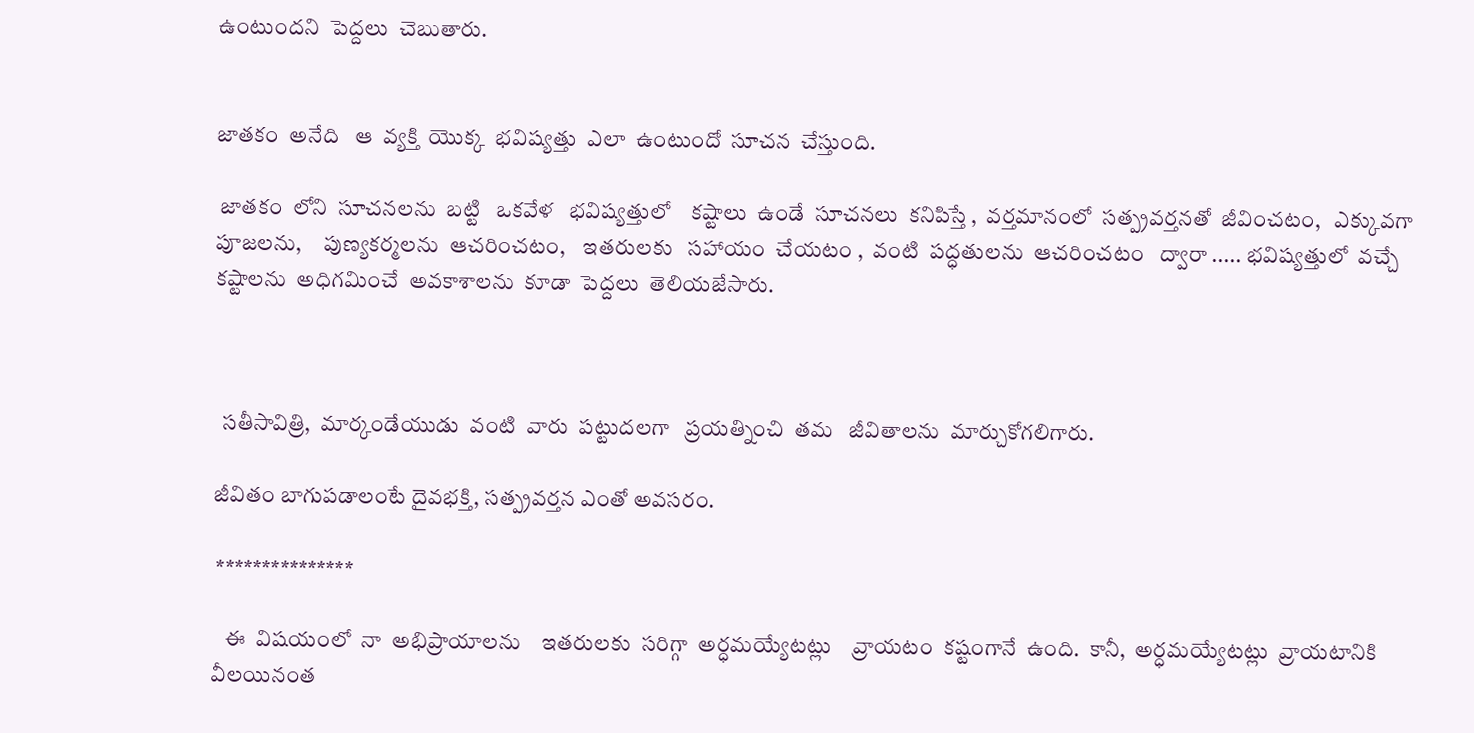ఉంటుందని  పెద్దలు  చెబుతారు.


జాతకం  అనేది   ఆ  వ్యక్తి  యొక్క  భవిష్యత్తు  ఎలా  ఉంటుందో  సూచన  చేస్తుంది.

 జాతకం  లోని  సూచనలను  బట్టి   ఒకవేళ   భవిష్యత్తులో    కష్టాలు  ఉండే  సూచనలు  కనిపిస్తే ,  వర్తమానంలో  సత్ప్రవర్తనతో  జీవించటం,   ఎక్కువగా  పూజలను,     పుణ్యకర్మలను  ఆచరించటం,    ఇతరులకు   సహాయం  చేయటం ,  వంటి  పద్ధతులను  ఆచరించటం   ద్వారా ..... భవిష్యత్తులో  వచ్చే    కష్టాలను  అధిగమించే  అవకాశాలను  కూడా  పెద్దలు  తెలియజేసారు.



  సతీసావిత్రి,  మార్కండేయుడు  వంటి  వారు  పట్టుదలగా   ప్రయత్నించి  తమ   జీవితాలను  మార్చుకోగలిగారు.

జీవితం బాగుపడాలంటే దైవభక్తి, సత్ప్రవర్తన ఎంతో అవసరం.

 ***************

   ఈ  విషయంలో  నా  అభిప్రాయాలను    ఇతరులకు  సరిగ్గా  అర్ధమయ్యేటట్లు    వ్రాయటం  కష్టంగానే  ఉంది.  కానీ,  అర్ధమయ్యేటట్లు  వ్రాయటానికి    వీలయినంత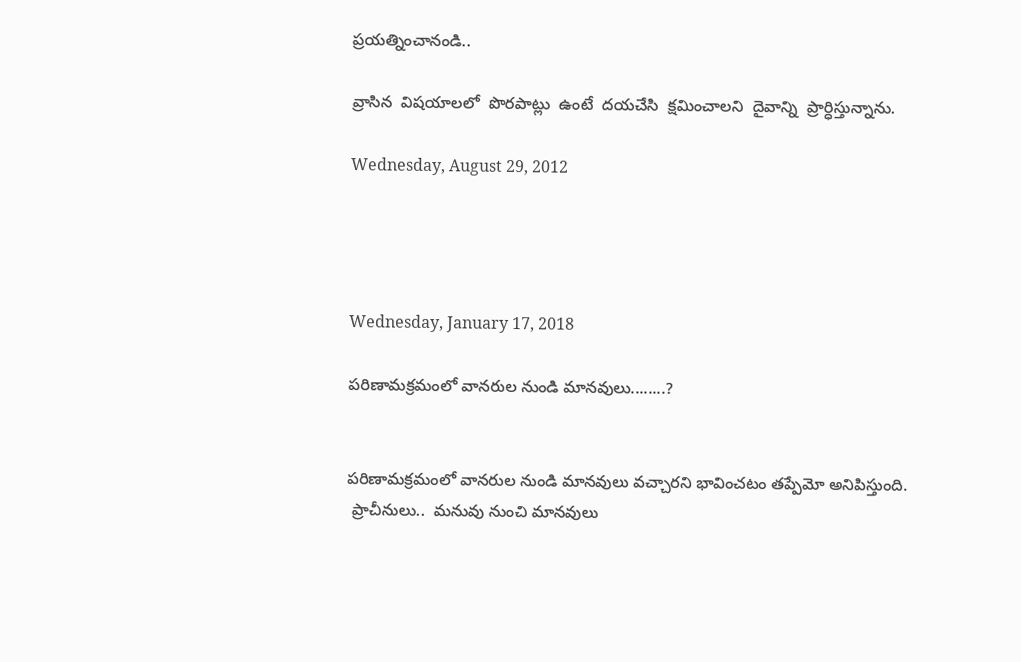ప్రయత్నించానండి..

వ్రాసిన  విషయాలలో  పొరపాట్లు  ఉంటే  దయచేసి  క్షమించాలని  దైవాన్ని  ప్రార్ధిస్తున్నాను.

Wednesday, August 29, 2012




Wednesday, January 17, 2018

పరిణామక్రమంలో వానరుల నుండి మానవులు........?


పరిణామక్రమంలో వానరుల నుండి మానవులు వచ్చారని భావించటం తప్పేమో అనిపిస్తుంది.
 ప్రాచీనులు..  మనువు నుంచి మానవులు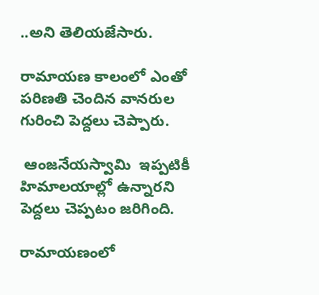..అని తెలియజేసారు.

రామాయణ కాలంలో ఎంతో పరిణతి చెందిన వానరుల గురించి పెద్దలు చెప్పారు.

 ఆంజనేయస్వామి  ఇప్పటికీ హిమాలయాల్లో ఉన్నారని పెద్దలు చెప్పటం జరిగింది.

రామాయణంలో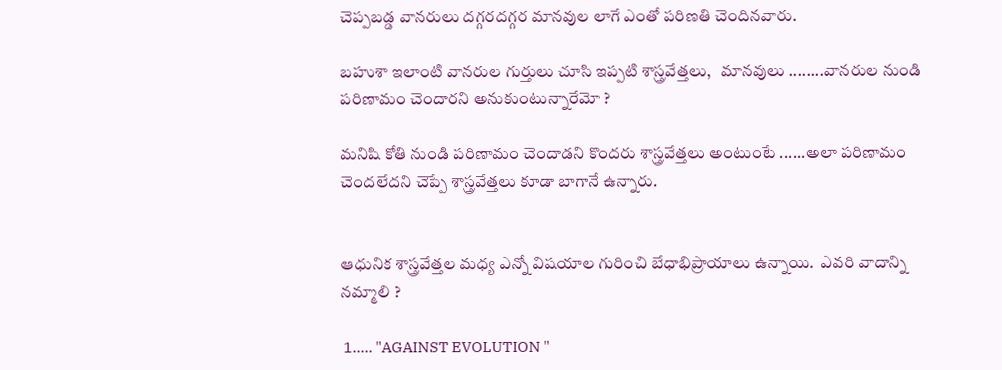చెప్పబడ్డ వానరులు దగ్గరదగ్గర మానవుల లాగే ఎంతో పరిణతి చెందినవారు.

బహుశా ఇలాంటి వానరుల గుర్తులు చూసి ఇప్పటి శాస్త్రవేత్తలు,   మానవులు ........వానరుల నుండి పరిణామం చెందారని అనుకుంటున్నారేమో ?

మనిషి కోతి నుండి పరిణామం చెందాడని కొందరు శాస్త్రవేత్తలు అంటుంటే ......అలా పరిణామం చెందలేదని చెప్పే శాస్త్రవేత్తలు కూడా బాగానే ఉన్నారు.


ఆధునిక శాస్త్రవేత్తల మధ్య ఎన్నో విషయాల గురించి బేధాభిప్రాయాలు ఉన్నాయి.  ఎవరి వాదాన్ని నమ్మాలి ?

 1..... "AGAINST EVOLUTION "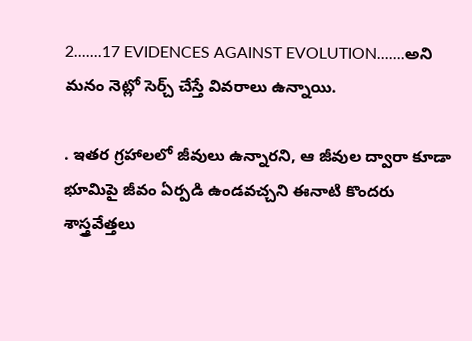2.......17 EVIDENCES AGAINST EVOLUTION.......అని మనం నెట్లో సెర్చ్ చేస్తే వివరాలు ఉన్నాయి.

. ఇతర గ్రహాలలో జీవులు ఉన్నారని, ఆ జీవుల ద్వారా కూడా భూమిపై జీవం ఏర్పడి ఉండవచ్చని ఈనాటి కొందరు శాస్త్రవేత్తలు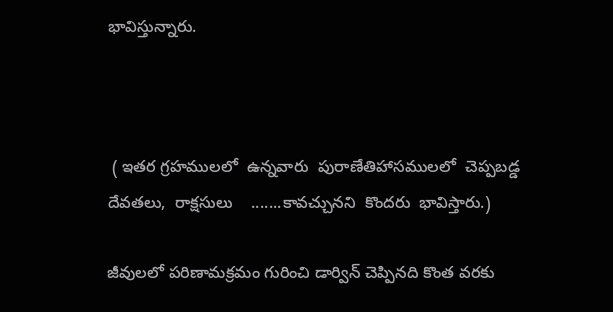భావిస్తున్నారు.



 ( ఇతర గ్రహములలో  ఉన్నవారు  పురాణేతిహాసములలో  చెప్పబడ్డ  దేవతలు,  రాక్షసులు    .......కావచ్చునని  కొందరు  భావిస్తారు.)

జీవులలో పరిణామక్రమం గురించి డార్విన్ చెప్పినది కొంత వరకు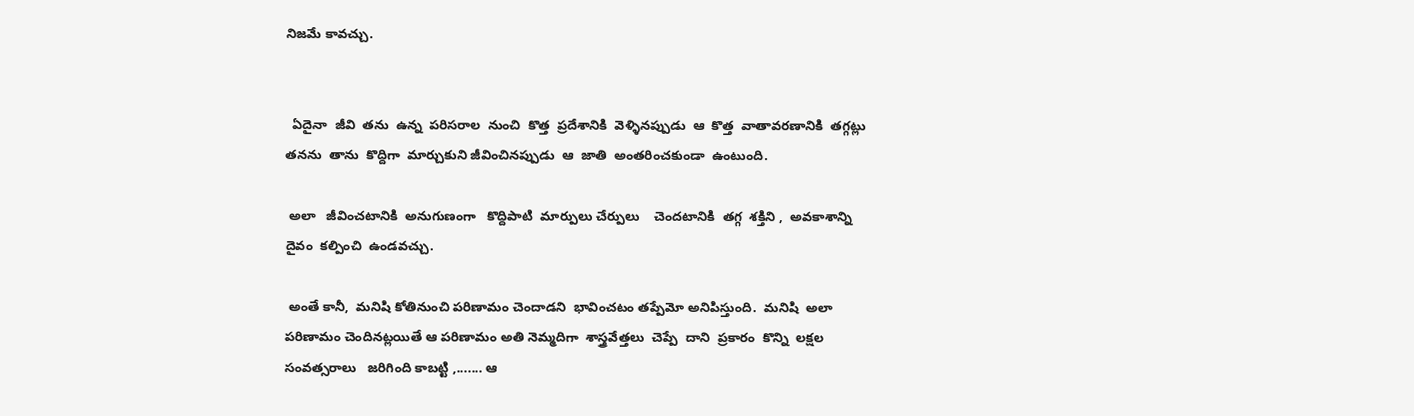నిజమే కావచ్చు.


  ఏదైనా  జీవి  తను  ఉన్న  పరిసరాల  నుంచి  కొత్త  ప్రదేశానికి  వెళ్ళినప్పుడు  ఆ  కొత్త  వాతావరణానికి  తగ్గట్లు  తనను  తాను  కొద్దిగా  మార్చుకుని జీవించినప్పుడు  ఆ  జాతి  అంతరించకుండా  ఉంటుంది.

 అలా   జీవించటానికి  అనుగుణంగా   కొద్దిపాటి  మార్పులు చేర్పులు    చెందటానికి  తగ్గ  శక్తిని ,  అవకాశాన్ని   దైవం  కల్పించి  ఉండవచ్చు.

 అంతే కానీ,  మనిషి కోతినుంచి పరిణామం చెందాడని  భావించటం తప్పేమో అనిపిస్తుంది.  మనిషి  అలా పరిణామం చెందినట్లయితే ఆ పరిణామం అతి నెమ్మదిగా  శాస్త్రవేత్తలు  చెప్పే  దాని  ప్రకారం  కొన్ని  లక్షల  సంవత్సరాలు   జరిగింది కాబట్టి ,....... ఆ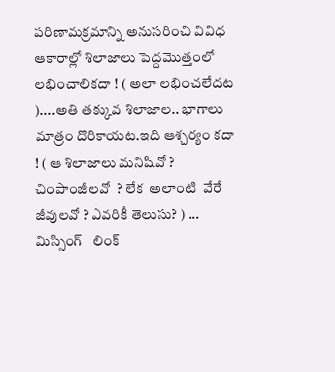పరిణామక్రమాన్ని అనుసరించి వివిధ ఆకారాల్లో శిలాజాలు పెద్దమొత్తంలో లభించాలికదా ! ( అలా లభించలేదట )....అతి తక్కువ శిలాజాల.. భాగాలు మాత్రం దొరికాయట.ఇది ఆశ్చర్యం కదా ! ( ఆ శిలాజాలు మనిషివో ? చింపాంజీలవో  ? లేక  అలాంటి  వేరే  జీవులవో ? ఎవరికీ తెలుసు? ) ... మిస్సింగ్   లింక్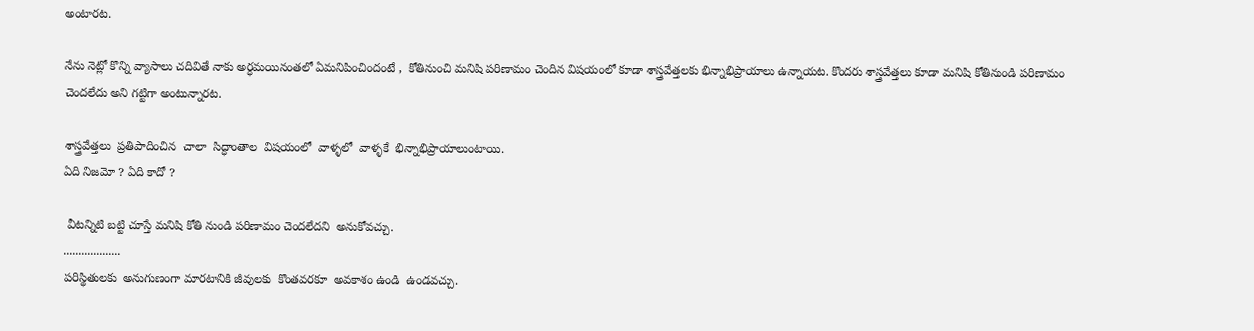అంటారట.

నేను నెట్లో కొన్ని వ్యాసాలు చదివితే నాకు అర్ధమయినంతలో ఏమనిపించిందంటే ,  కోతినుంచి మనిషి పరిణామం చెందిన విషయంలో కూడా శాస్త్రవేత్తలకు భిన్నాభిప్రాయాలు ఉన్నాయట. కొందరు శాస్త్రవేత్తలు కూడా మనిషి కోతినుండి పరిణామం చెందలేదు అని గట్టిగా అంటున్నారట.

శాస్త్రవేత్తలు  ప్రతిపాదించిన  చాలా  సిద్ధాంతాల  విషయంలో  వాళ్ళలో  వాళ్ళకే  భిన్నాభిప్రాయాలుంటాయి.
ఏది నిజమో ? ఏది కాదో ?

 వీటన్నిటి బట్టి చూస్తే మనిషి కోతి నుండి పరిణామం చెందలేదని  అనుకోవచ్చు.
...................
పరిస్థితులకు  అనుగుణంగా మారటానికి జీవులకు  కొంతవరకూ  అవకాశం ఉండి  ఉండవచ్చు.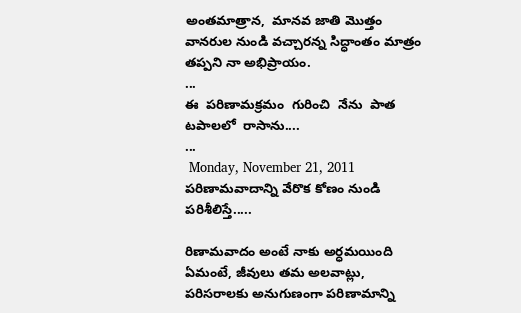అంతమాత్రాన,  మానవ జాతి మొత్తం వానరుల నుండి వచ్చారన్న సిద్ధాంతం మాత్రం తప్పని నా అభిప్రాయం.
...
ఈ  పరిణామక్రమం  గురించి  నేను  పాత  టపాలలో  రాసాను....
...
 Monday, November 21, 2011
పరిణామవాదాన్ని వేరొక కోణం నుండి పరిశీలిస్తే.....

రిణామవాదం అంటే నాకు అర్ధమయింది ఏమంటే, జీవులు తమ అలవాట్లు, పరిసరాలకు అనుగుణంగా పరిణామాన్ని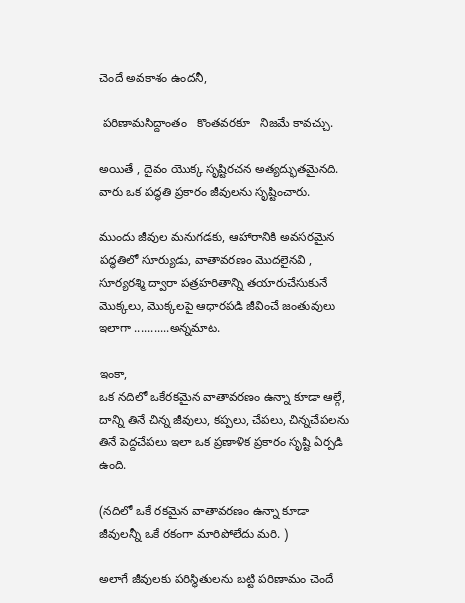చెందే అవకాశం ఉందనీ,

 పరిణామసిద్దాంతం   కొంతవరకూ   నిజమే కావచ్చు.

అయితే , దైవం యొక్క సృష్టిరచన అత్యద్భుతమైనది. వారు ఒక పద్ధతి ప్రకారం జీవులను సృష్టించారు.

ముందు జీవుల మనుగడకు, ఆహారానికి అవసరమైన పద్ధతిలో సూర్యుడు, వాతావరణం మొదలైనవి , సూర్యరశ్మి ద్వారా పత్రహరితాన్ని తయారుచేసుకునే మొక్కలు, మొక్కలపై ఆధారపడి జీవించే జంతువులు ఇలాగా ...........అన్నమాట.

ఇంకా,
ఒక నదిలో ఒకేరకమైన వాతావరణం ఉన్నా కూడా ఆల్గే, దాన్ని తినే చిన్న జీవులు, కప్పలు, చేపలు, చిన్నచేపలను తినే పెద్దచేపలు ఇలా ఒక ప్రణాళిక ప్రకారం సృష్టి ఏర్పడి ఉంది.

(నదిలో ఒకే రకమైన వాతావరణం ఉన్నా కూడా జీవులన్నీ ఒకే రకంగా మారిపోలేదు మరి. )

అలాగే జీవులకు పరిస్థితులను బట్టి పరిణామం చెందే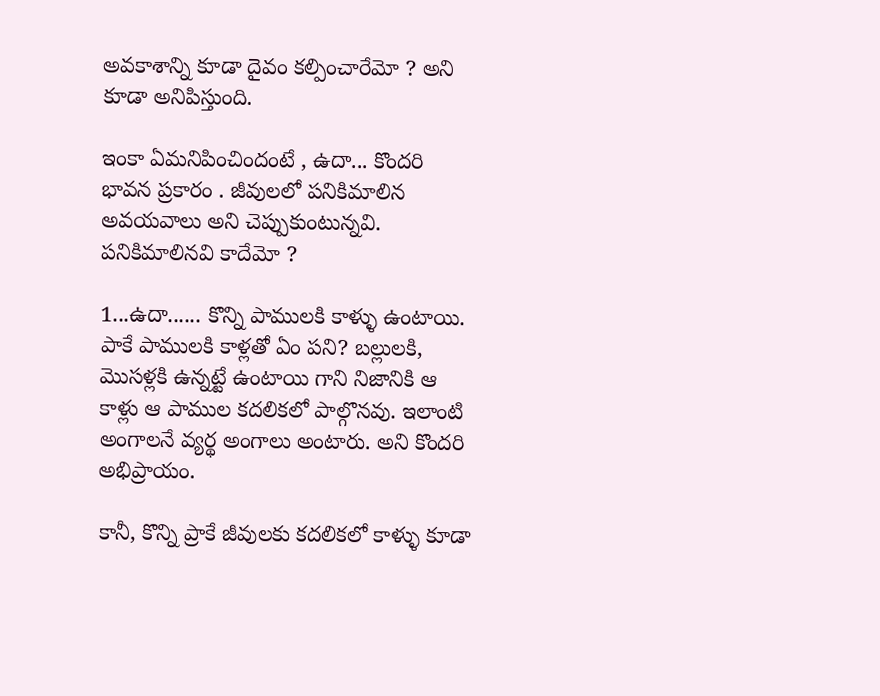అవకాశాన్ని కూడా దైవం కల్పించారేమో ? అని కూడా అనిపిస్తుంది.

ఇంకా ఏమనిపించిందంటే , ఉదా... కొందరి భావన ప్రకారం . జీవులలో పనికిమాలిన అవయవాలు అని చెప్పుకుంటున్నవి. పనికిమాలినవి కాదేమో ?

1...ఉదా...... కొన్ని పాములకి కాళ్ళు ఉంటాయి. పాకే పాములకి కాళ్లతో ఏం పని? బల్లులకి, మొసళ్లకి ఉన్నట్టే ఉంటాయి గాని నిజానికి ఆ కాళ్లు ఆ పాముల కదలికలో పాల్గొనవు. ఇలాంటి అంగాలనే వ్యర్థ అంగాలు అంటారు. అని కొందరి అభిప్రాయం.

కానీ, కొన్ని ప్రాకే జీవులకు కదలికలో కాళ్ళు కూడా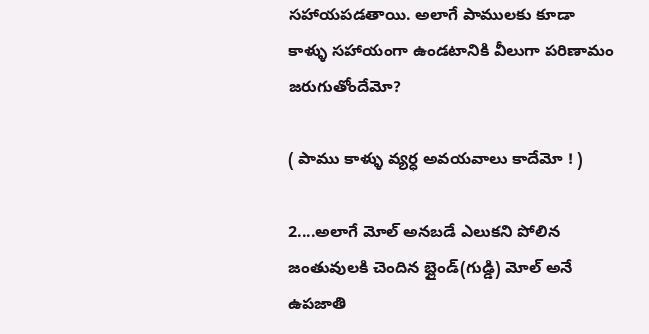సహాయపడతాయి. అలాగే పాములకు కూడా కాళ్ళు సహాయంగా ఉండటానికి వీలుగా పరిణామం జరుగుతోందేమో?

( పాము కాళ్ళు వ్యర్ధ అవయవాలు కాదేమో ! )

2....అలాగే మోల్ అనబడే ఎలుకని పోలిన జంతువులకి చెందిన బ్లైండ్(గుడ్డి) మోల్ అనే ఉపజాతి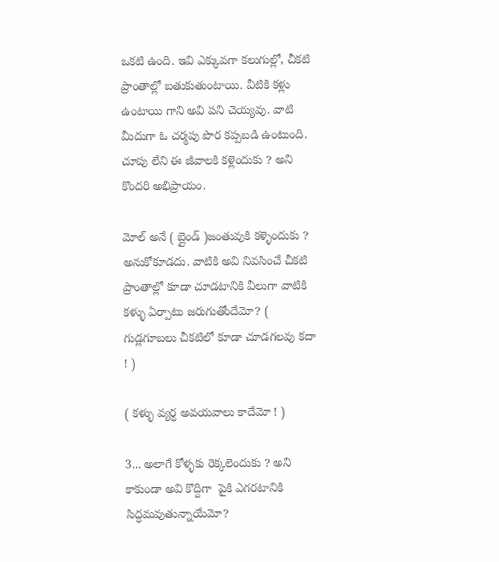ఒకటి ఉంది. ఇవి ఎక్కువగా కలుగుల్లో, చీకటి ప్రాంతాల్లో బతుకుతుంటాయి. వీటికి కళ్లు ఉంటాయి గాని అవి పని చెయ్యవు. వాటి మీదుగా ఓ చర్మపు పొర కప్పబడి ఉంటుంది. చూపు లేని ఈ జీవాలకి కళ్లెందుకు ? అని కొందరి అభిప్రాయం.

మోల్ అనే ( బ్లైండ్ )జంతువుకి కళ్ళెందుకు ? అనుకోకూడదు. వాటికి అవి నివసించే చీకటి ప్రాంతాల్లో కూడా చూడటానికి వీలుగా వాటికి కళ్ళు ఏర్పాటు జరుగుతోందేమో? ( గుడ్లగూబలు చీకటిలో కూడా చూడగలవు కదా ! )

( కళ్ళు వ్యర్ధ అవయవాలు కాదేమో ! )

3... అలాగే కోళ్ళకు రెక్కలెందుకు ? అని కాకుండా అవి కొద్దిగా  పైకి ఎగరటానికి సిద్ధమవుతున్నాయేమో?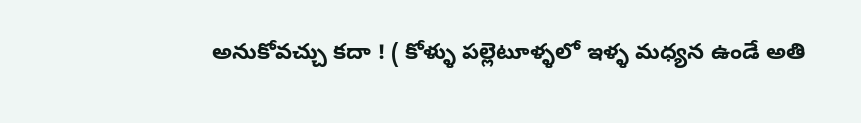అనుకోవచ్చు కదా ! ( కోళ్ళు పల్లెటూళ్ళలో ఇళ్ళ మధ్యన ఉండే అతి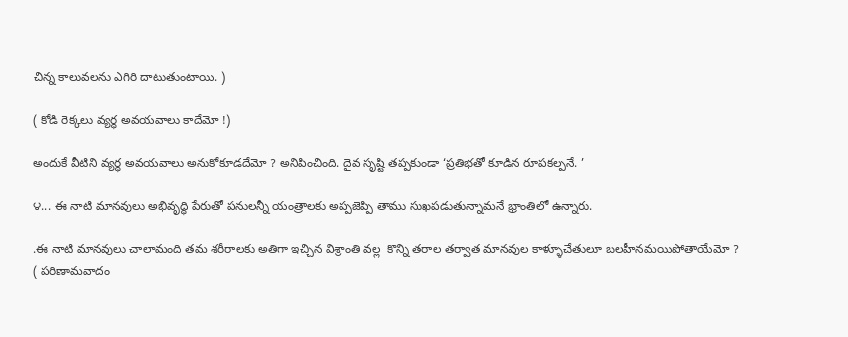చిన్న కాలువలను ఎగిరి దాటుతుంటాయి. )

( కోడి రెక్కలు వ్యర్ధ అవయవాలు కాదేమో !)

అందుకే వీటిని వ్యర్ధ అవయవాలు అనుకోకూడదేమో ? అనిపించింది. దైవ సృష్టి తప్పకుండా ‘ప్రతిభతో కూడిన రూపకల్పనే. ’

౪... ఈ నాటి మానవులు అభివృద్ధి పేరుతో పనులన్నీ యంత్రాలకు అప్పజెప్పి తాము సుఖపడుతున్నామనే భ్రాంతిలో ఉన్నారు.

.ఈ నాటి మానవులు చాలామంది తమ శరీరాలకు అతిగా ఇచ్చిన విశ్రాంతి వల్ల  కొన్ని తరాల తర్వాత మానవుల కాళ్ళూచేతులూ బలహీనమయిపోతాయేమో ?
( పరిణామవాదం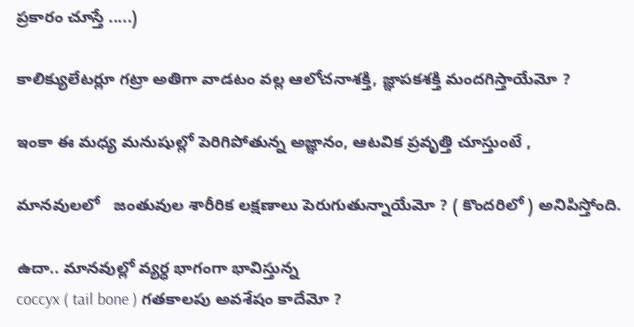ప్రకారం చూస్తే .....)

కాలిక్యులేటర్లూ గట్రా అతిగా వాడటం వల్ల ఆలోచనాశక్తి, జ్ఞాపకశక్తి మందగిస్తాయేమో ?

ఇంకా ఈ మధ్య మనుషుల్లో పెరిగిపోతున్న అజ్ఞానం, ఆటవిక ప్రవృత్తి చూస్తుంటే ,

మానవులలో   జంతువుల శారీరిక లక్షణాలు పెరుగుతున్నాయేమో ? ( కొందరిలో ) అనిపిస్తోంది.

ఉదా.. మానవుల్లో వ్యర్ధ భాగంగా భావిస్తున్న
coccyx ( tail bone ) గతకాలపు అవశేషం కాదేమో ?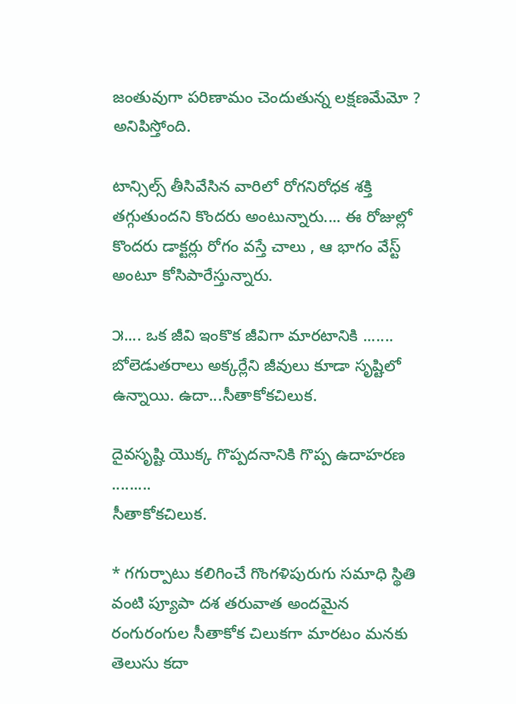జంతువుగా పరిణామం చెందుతున్న లక్షణమేమో ? అనిపిస్తోంది.

టాన్సిల్స్ తీసివేసిన వారిలో రోగనిరోధక శక్తి తగ్గుతుందని కొందరు అంటున్నారు.... ఈ రోజుల్లో కొందరు డాక్టర్లు రోగం వస్తే చాలు , ఆ భాగం వేస్ట్ అంటూ కోసిపారేస్తున్నారు.

౫.... ఒక జీవి ఇంకొక జీవిగా మారటానికి ....... బోలెడుతరాలు అక్కర్లేని జీవులు కూడా సృష్టిలో ఉన్నాయి. ఉదా...సీతాకోకచిలుక.

దైవసృష్టి యొక్క గొప్పదనానికి గొప్ప ఉదాహరణ .........
సీతాకోకచిలుక.

* గగుర్పాటు కలిగించే గొంగళిపురుగు సమాధి స్థితి వంటి ప్యూపా దశ తరువాత అందమైన రంగురంగుల సీతాకోక చిలుకగా మారటం మనకు తెలుసు కదా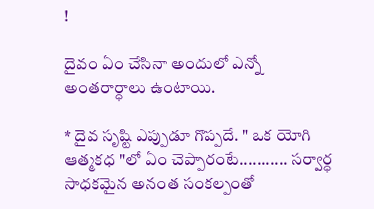!

దైవం ఏం చేసినా అందులో ఎన్నో అంతరార్ధాలు ఉంటాయి.

* దైవ సృష్టి ఎప్పుడూ గొప్పదే. " ఒక యోగి ఆత్మకధ "లో ఏం చెప్పారంటే........... సర్వార్ధ సాధకమైన అనంత సంకల్పంతో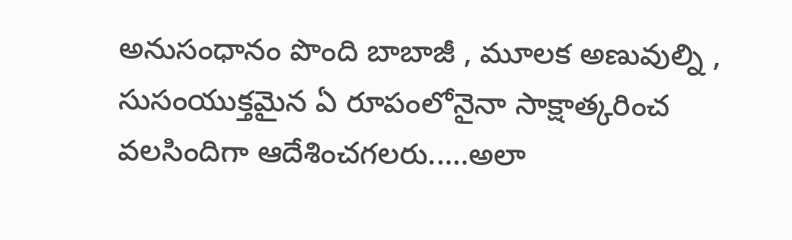అనుసంధానం పొంది బాబాజీ , మూలక అణువుల్ని , సుసంయుక్తమైన ఏ రూపంలోనైనా సాక్షాత్కరించ వలసిందిగా ఆదేశించగలరు.....అలా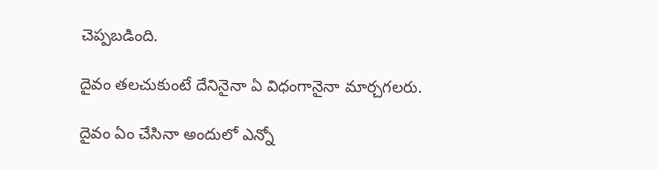చెప్పబడింది.

దైవం తలచుకుంటే దేనినైనా ఏ విధంగానైనా మార్చగలరు.

దైవం ఏం చేసినా అందులో ఎన్నో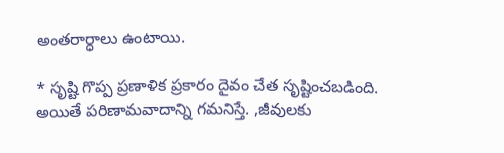అంతరార్ధాలు ఉంటాయి.

* సృష్టి గొప్ప ప్రణాళిక ప్రకారం దైవం చేత సృష్టించబడింది. అయితే పరిణామవాదాన్ని గమనిస్తే. ,జీవులకు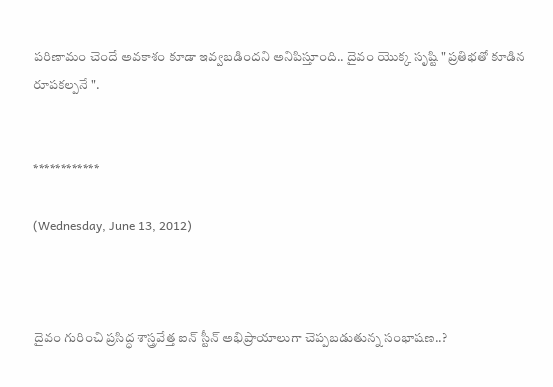పరిణామం చెందే అవకాశం కూడా ఇవ్వబడిందని అనిపిస్తూంది.. దైవం యొక్క సృష్టి " ప్రతిభతో కూడిన రూపకల్పనే ".


************

(Wednesday, June 13, 2012)



దైవం గురించి ప్రసిద్ధ శాస్త్రవేత్త ఐన్ స్టీన్ అభిప్రాయాలుగా చెప్పబడుతున్న సంభాషణ..?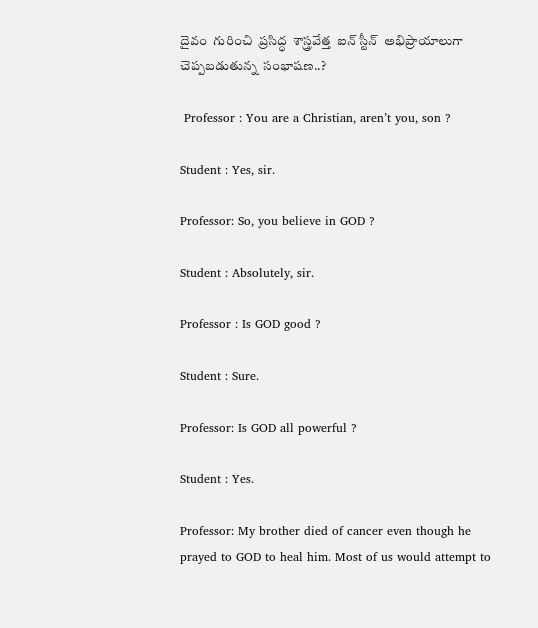దైవం  గురించి  ప్రసిద్ధ  శాస్త్రవేత్త  ఐన్ స్టీన్  అభిప్రాయాలుగా  చెప్పబడుతున్న  సంభాషణ..?

 Professor : You are a Christian, aren’t you, son ?

Student : Yes, sir.

Professor: So, you believe in GOD ?

Student : Absolutely, sir.

Professor : Is GOD good ?

Student : Sure.

Professor: Is GOD all powerful ?

Student : Yes.

Professor: My brother died of cancer even though he prayed to GOD to heal him. Most of us would attempt to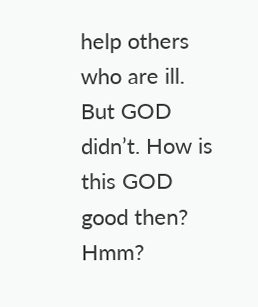help others who are ill. But GOD didn’t. How is this GOD good then? Hmm?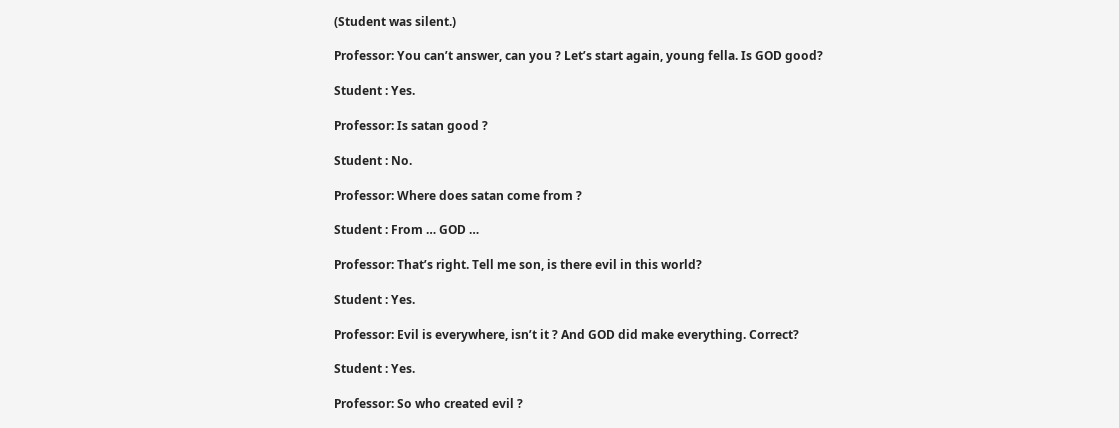(Student was silent.)

Professor: You can’t answer, can you ? Let’s start again, young fella. Is GOD good?

Student : Yes.

Professor: Is satan good ?

Student : No.

Professor: Where does satan come from ?

Student : From … GOD …

Professor: That’s right. Tell me son, is there evil in this world?

Student : Yes.

Professor: Evil is everywhere, isn’t it ? And GOD did make everything. Correct?

Student : Yes.

Professor: So who created evil ?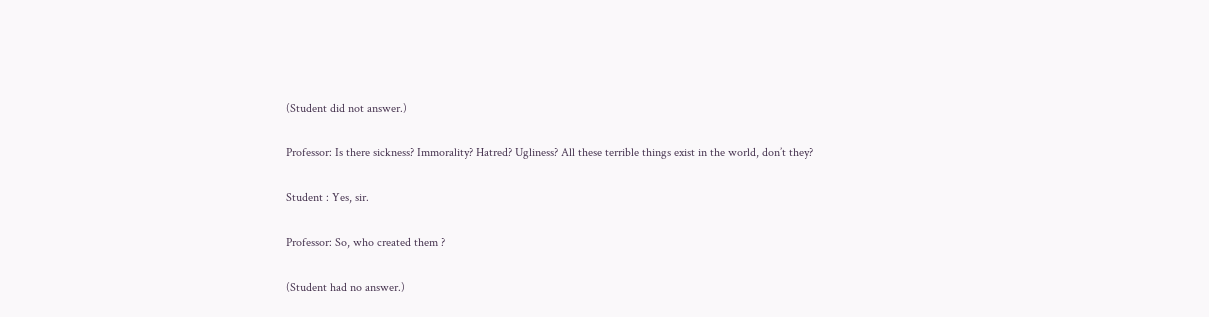(Student did not answer.)

Professor: Is there sickness? Immorality? Hatred? Ugliness? All these terrible things exist in the world, don’t they?

Student : Yes, sir.

Professor: So, who created them ?

(Student had no answer.)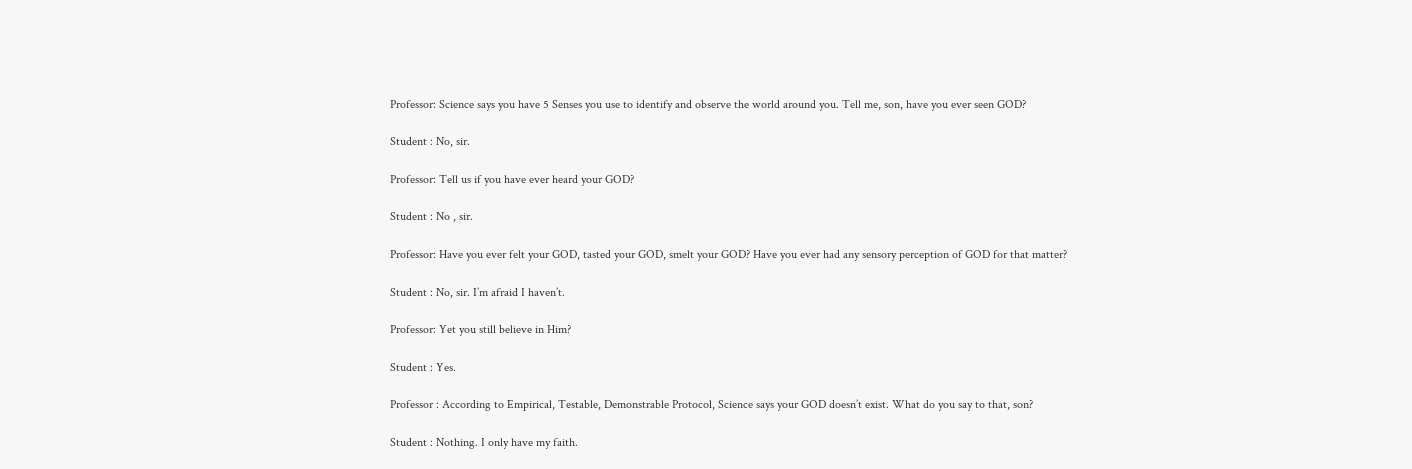Professor: Science says you have 5 Senses you use to identify and observe the world around you. Tell me, son, have you ever seen GOD?

Student : No, sir.

Professor: Tell us if you have ever heard your GOD?

Student : No , sir.

Professor: Have you ever felt your GOD, tasted your GOD, smelt your GOD? Have you ever had any sensory perception of GOD for that matter?

Student : No, sir. I’m afraid I haven’t.

Professor: Yet you still believe in Him?

Student : Yes.

Professor : According to Empirical, Testable, Demonstrable Protocol, Science says your GOD doesn’t exist. What do you say to that, son?

Student : Nothing. I only have my faith.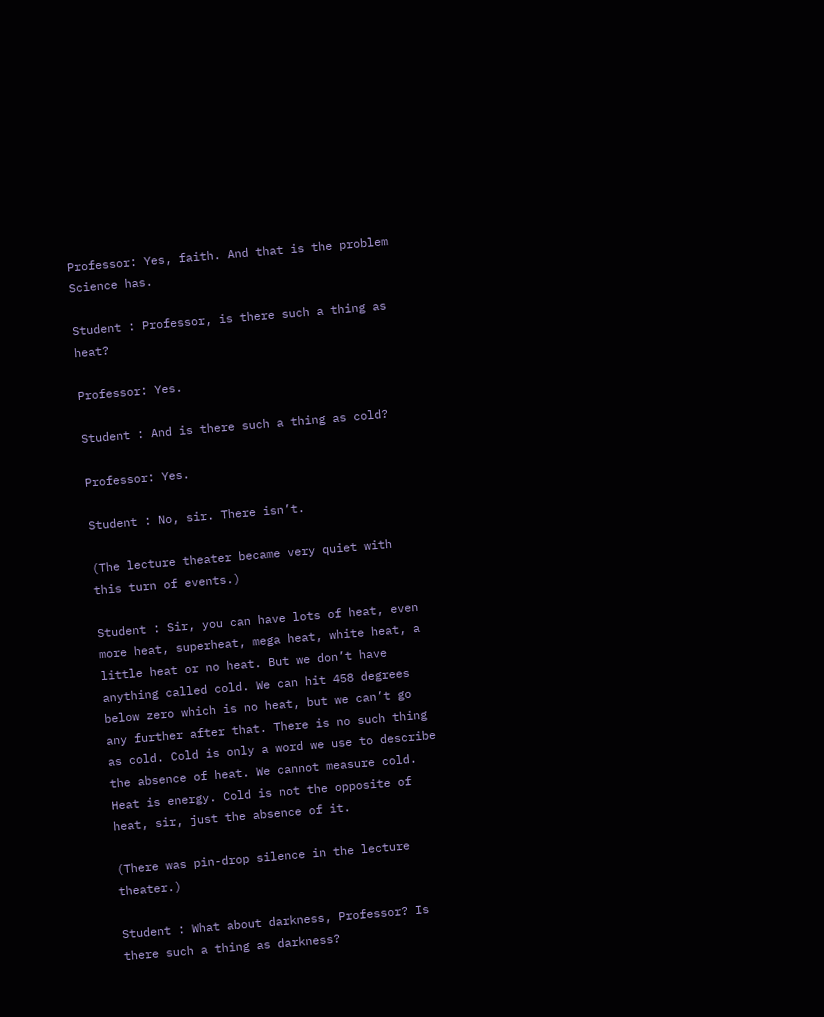Professor: Yes, faith. And that is the problem Science has.

Student : Professor, is there such a thing as heat?

Professor: Yes.

Student : And is there such a thing as cold?

Professor: Yes.

Student : No, sir. There isn’t.

(The lecture theater became very quiet with this turn of events.)

Student : Sir, you can have lots of heat, even more heat, superheat, mega heat, white heat, a little heat or no heat. But we don’t have anything called cold. We can hit 458 degrees below zero which is no heat, but we can’t go any further after that. There is no such thing as cold. Cold is only a word we use to describe the absence of heat. We cannot measure cold. Heat is energy. Cold is not the opposite of heat, sir, just the absence of it.

(There was pin-drop silence in the lecture theater.)

Student : What about darkness, Professor? Is there such a thing as darkness?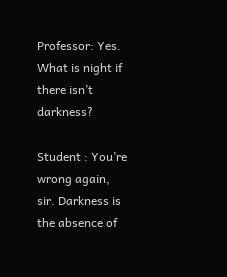Professor: Yes. What is night if there isn’t darkness?

Student : You’re wrong again, sir. Darkness is the absence of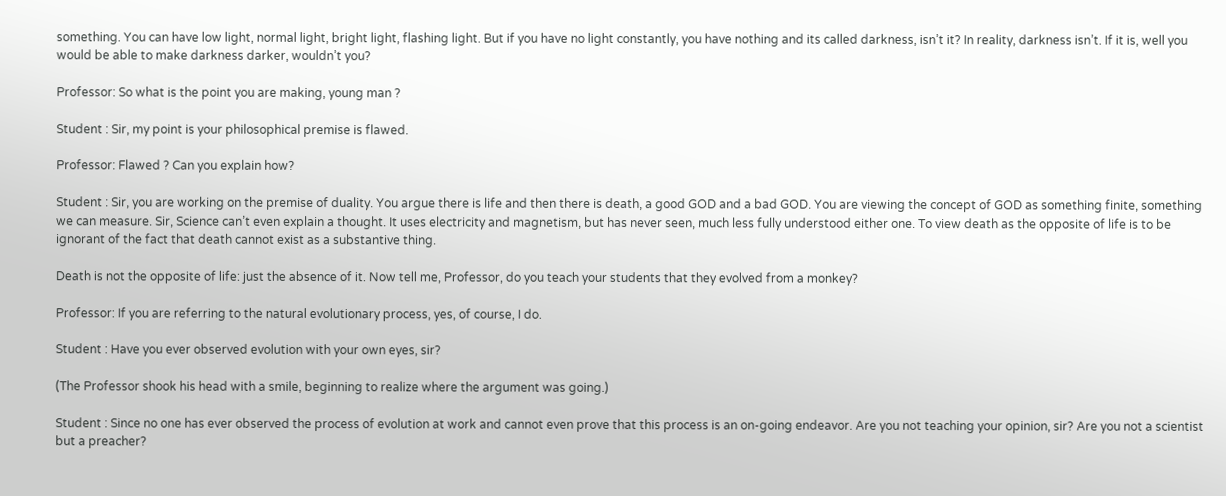something. You can have low light, normal light, bright light, flashing light. But if you have no light constantly, you have nothing and its called darkness, isn’t it? In reality, darkness isn’t. If it is, well you would be able to make darkness darker, wouldn’t you?

Professor: So what is the point you are making, young man ?

Student : Sir, my point is your philosophical premise is flawed.

Professor: Flawed ? Can you explain how?

Student : Sir, you are working on the premise of duality. You argue there is life and then there is death, a good GOD and a bad GOD. You are viewing the concept of GOD as something finite, something we can measure. Sir, Science can’t even explain a thought. It uses electricity and magnetism, but has never seen, much less fully understood either one. To view death as the opposite of life is to be ignorant of the fact that death cannot exist as a substantive thing.

Death is not the opposite of life: just the absence of it. Now tell me, Professor, do you teach your students that they evolved from a monkey?

Professor: If you are referring to the natural evolutionary process, yes, of course, I do.

Student : Have you ever observed evolution with your own eyes, sir?

(The Professor shook his head with a smile, beginning to realize where the argument was going.)

Student : Since no one has ever observed the process of evolution at work and cannot even prove that this process is an on-going endeavor. Are you not teaching your opinion, sir? Are you not a scientist but a preacher?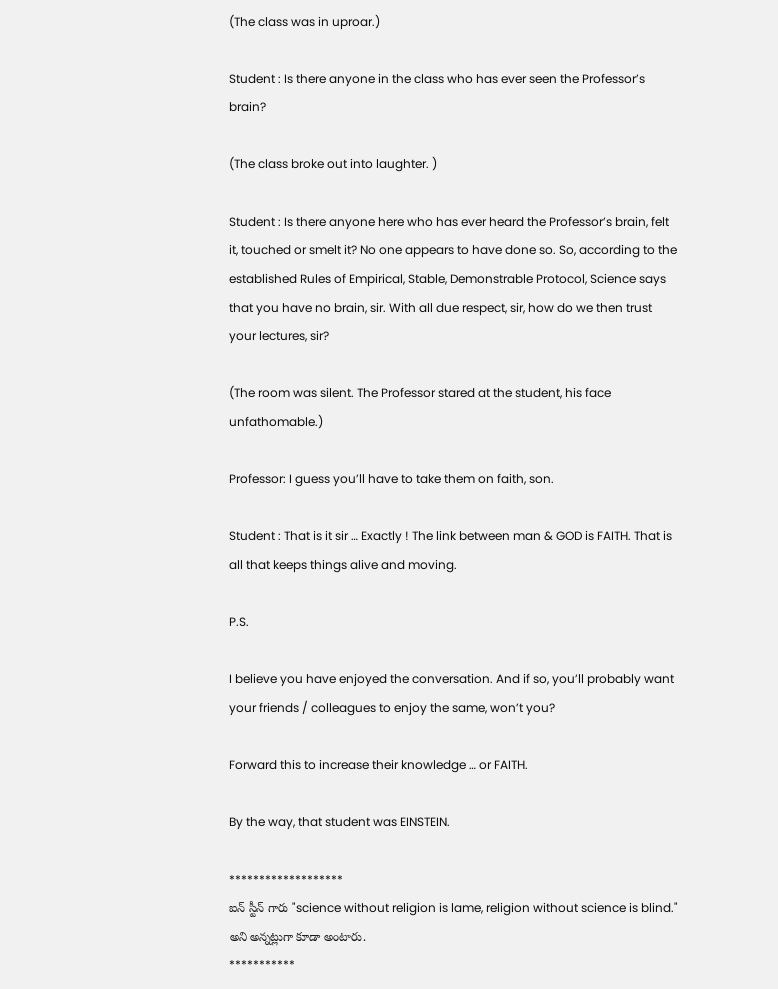(The class was in uproar.)

Student : Is there anyone in the class who has ever seen the Professor’s brain?

(The class broke out into laughter. )

Student : Is there anyone here who has ever heard the Professor’s brain, felt it, touched or smelt it? No one appears to have done so. So, according to the established Rules of Empirical, Stable, Demonstrable Protocol, Science says that you have no brain, sir. With all due respect, sir, how do we then trust your lectures, sir?

(The room was silent. The Professor stared at the student, his face unfathomable.)

Professor: I guess you’ll have to take them on faith, son.

Student : That is it sir … Exactly ! The link between man & GOD is FAITH. That is all that keeps things alive and moving.

P.S.

I believe you have enjoyed the conversation. And if so, you’ll probably want your friends / colleagues to enjoy the same, won’t you?

Forward this to increase their knowledge … or FAITH.

By the way, that student was EINSTEIN.

*******************
ఐన్ స్టీన్ గారు "science without religion is lame, religion without science is blind." అని అన్నట్లుగా కూడా అంటారు.
***********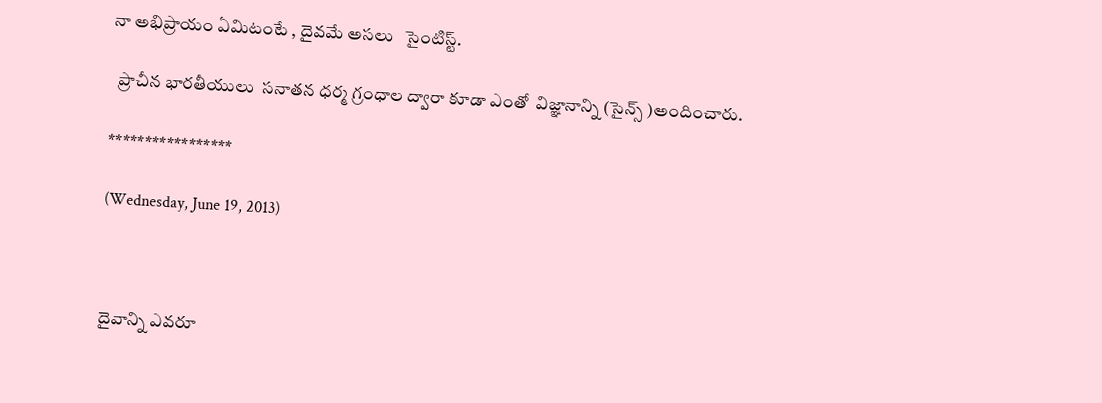నా అభిప్రాయం ఏమిటంటే , దైవమే అసలు   సైంటిస్ట్.

  ప్రాచీన భారతీయులు  సనాతన ధర్మ గ్రంధాల ద్వారా కూడా ఎంతో  విజ్ఞానాన్ని (సైన్స్ )అందించారు.

*****************

(Wednesday, June 19, 2013)



దైవాన్ని ఎవరూ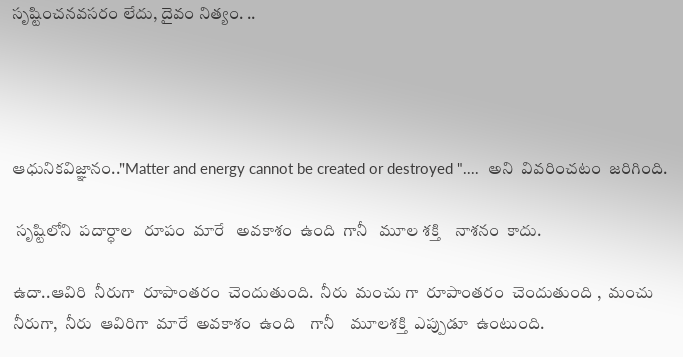సృష్టించనవసరం లేదు, దైవం నిత్యం. ..




ఆధునికవిజ్ఞానం.."Matter and energy cannot be created or destroyed "....  అని  వివరించటం  జరిగింది.

 సృష్టిలోని  పదార్ధాల   రూపం  మారే   అవకాశం  ఉంది  గానీ   మూల శక్తి    నాశనం  కాదు.

ఉదా..ఆవిరి  నీరుగా  రూపాంతరం  చెందుతుంది.  నీరు  మంచు గా  రూపాంతరం  చెందుతుంది ,  మంచు  నీరుగా,  నీరు  ఆవిరిగా  మారే  అవకాశం  ఉంది    గానీ    మూలశక్తి  ఎప్పుడూ  ఉంటుంది.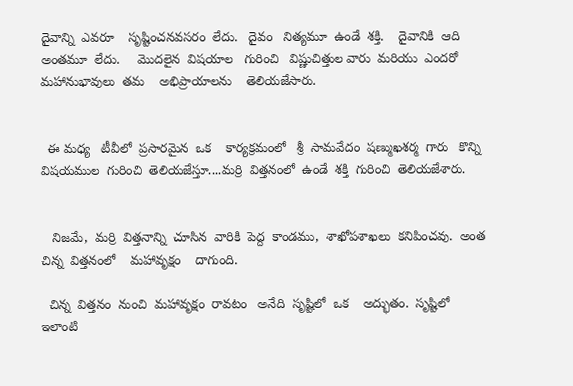దైవాన్ని  ఎవరూ    సృష్టించనవసరం  లేదు.   దైవం   నిత్యమూ  ఉండే  శక్తి.    దైవానికి  ఆది అంతమూ  లేదు.     మొదలైన  విషయాల   గురించి   విష్ణుచిత్తుల వారు  మరియు  ఎందరో  మహానుభావులు  తమ    అభిప్రాయాలను    తెలియజేసారు.


  ఈ మధ్య   టీవీలో  ప్రసారమైన  ఒక    కార్యక్రమంలో   శ్రీ  సామవేదం  షణ్ముఖశర్మ  గారు   కొన్ని  విషయముల  గురించి  తెలియజేస్తూ....మర్రి  విత్తనంలో  ఉండే  శక్తి  గురించి  తెలియజేశారు.


   నిజమే,  మర్రి  విత్తనాన్ని  చూసిన  వారికి  పెద్ద  కాండము,  శాఖోపశాఖలు  కనిపించవు.  అంత  చిన్న  విత్తనంలో    మహావృక్షం    దాగుంది.

  చిన్న  విత్తనం  నుంచి  మహావృక్షం  రావటం   అనేది  సృష్టిలో  ఒక    అద్భుతం.  సృష్టిలో  ఇలాంటి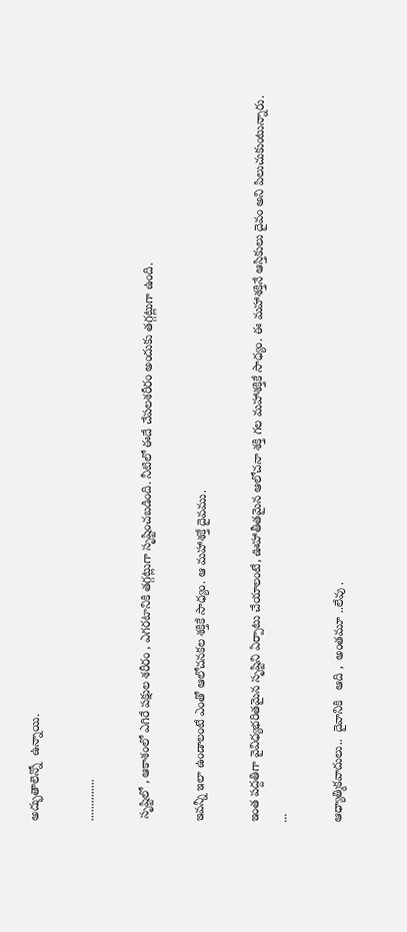అద్భుతాలెన్నో  ఉన్నాయి.

..............

 సృష్టిలో , ఆకాశంలో ఎగిరే పక్షుల శరీరం , ఎగరటానికి తగ్గట్లుగా సృష్టించబడింది. నీటిలో ఈదే చేపలశరీరం అందుకు తగ్గట్లుగా ఉంది.

ఇవన్నీ ఇలా ఉండాలంటే ఎంతో ఆలోచనకల శక్తికే సాధ్యం. ఆ మహాశక్తే దైవము.

ఇంత పద్దతిగా వైవిధ్యభరితమైన సృష్టిని ఏర్పాటు చేయాలంటే, ఊహాతీతమైన ఆలోచనా శక్తి గల మహాశక్తికే సాధ్యం. ఈ మహాశక్తినే ఆస్తికులు దైవం అని పిలుచుకుంటున్నారు.
...

ఆధ్యాత్మికవాదులు..  దైవానికి   ఆది ,  అంతమూ ..లేవు .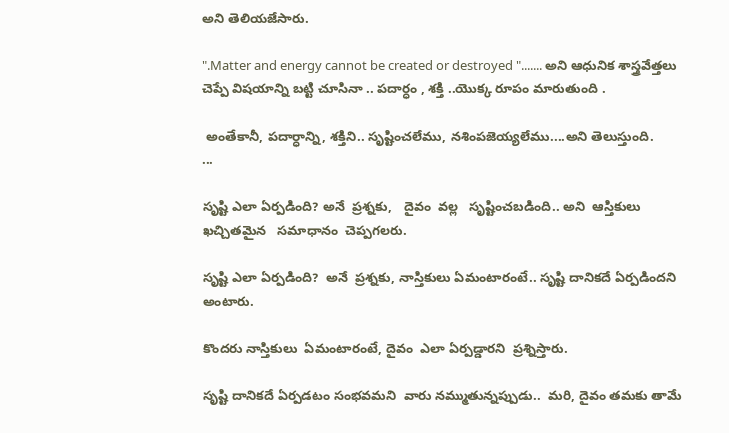అని తెలియజేసారు.

".Matter and energy cannot be created or destroyed "....... అని ఆధునిక శాస్త్రవేత్తలు చెప్పే విషయాన్ని బట్టి చూసినా .. పదార్ధం , శక్తి ..యొక్క రూపం మారుతుంది .

 అంతేకానీ, పదార్ధాన్ని, శక్తిని.. సృష్టించలేము, నశింపజెయ్యలేము....అని తెలుస్తుంది.
...

సృష్టి ఎలా ఏర్పడింది? అనే  ప్రశ్నకు,   దైవం  వల్ల   సృష్టించబడింది.. అని  ఆస్తికులు ఖచ్చితమైన   సమాధానం  చెప్పగలరు.

సృష్టి ఎలా ఏర్పడింది?  అనే  ప్రశ్నకు, నాస్తికులు ఏమంటారంటే.. సృష్టి దానికదే ఏర్పడిందని అంటారు.

కొందరు నాస్తికులు  ఏమంటారంటే, దైవం  ఎలా ఏర్పడ్డారని  ప్రశ్నిస్తారు.

సృష్టి దానికదే ఏర్పడటం సంభవమని  వారు నమ్ముతున్నప్పుడు..  మరి, దైవం తమకు తామే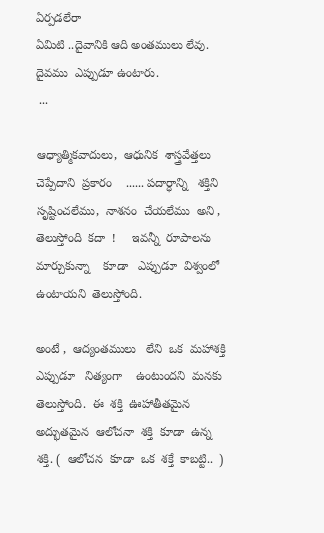ఏర్పడలేరా
ఏమిటి ..దైవానికి ఆది అంతములు లేవు.
దైవము  ఎప్పుడూ ఉంటారు.
 ...

ఆధ్యాత్మికవాదులు,  ఆధునిక  శాస్త్రవేత్తలు  చెప్పేదాని  ప్రకారం    ...... పదార్ధాన్ని   శక్తిని   సృష్టించలేము,  నాశనం  చేయలేము  అని ,   తెలుస్తోంది  కదా  !     ఇవన్నీ  రూపాలను  మార్చుకున్నా    కూడా   ఎప్పుడూ  విశ్వంలో   ఉంటాయని  తెలుస్తోంది.

అంటే ,  ఆద్యంతములు   లేని  ఒక  మహాశక్తి   ఎప్పుడూ   నిత్యంగా    ఉంటుందని  మనకు  తెలుస్తోంది.  ఈ  శక్తి  ఊహాతీతమైన  అద్భుతమైన  ఆలోచనా  శక్తి  కూడా  ఉన్న  శక్తి. (  ఆలోచన  కూడా  ఒక  శక్తే  కాబట్టి..  )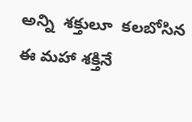అన్ని  శక్తులూ  కలబోసిన   ఈ మహా శక్తినే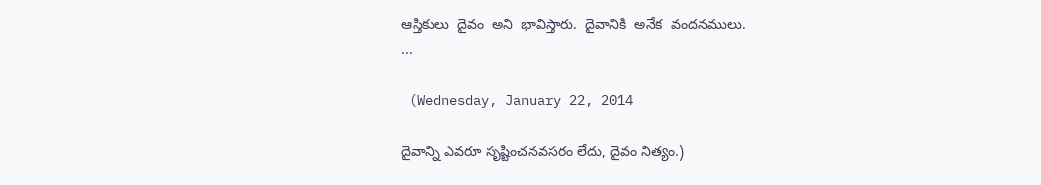ఆస్తికులు  దైవం  అని  భావిస్తారు.  దైవానికి  అనేక  వందనములు.
...

 (Wednesday, January 22, 2014

దైవాన్ని ఎవరూ సృష్టించనవసరం లేదు, దైవం నిత్యం.)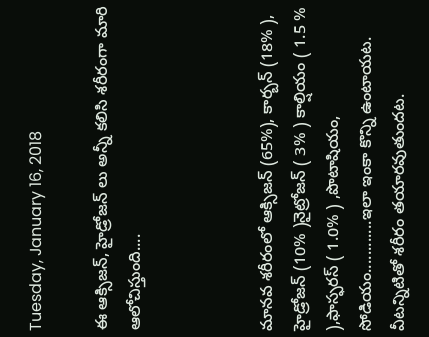Tuesday, January 16, 2018

ఈ ఆక్సిజన్, హైడ్రోజన్ లు అన్నీ కలిసి శరీరంగా మారి ఆలోచిస్తుంది....



మానవ శరీరంలో ఆక్సిజన్ (65%), కార్బన్ (18% ), హైడ్రోజన్ (10% )నైట్రోజన్ ( 3% ) కాల్షియం ( 1.5 % ),ఫాస్ఫరస్ ( 1.0% ) ,పొటాషియం, సోడియం............ఇలా ఇంకా కొన్ని ఉంటాయట. వీటన్నిటితో శరీరం తయారవుతుందట.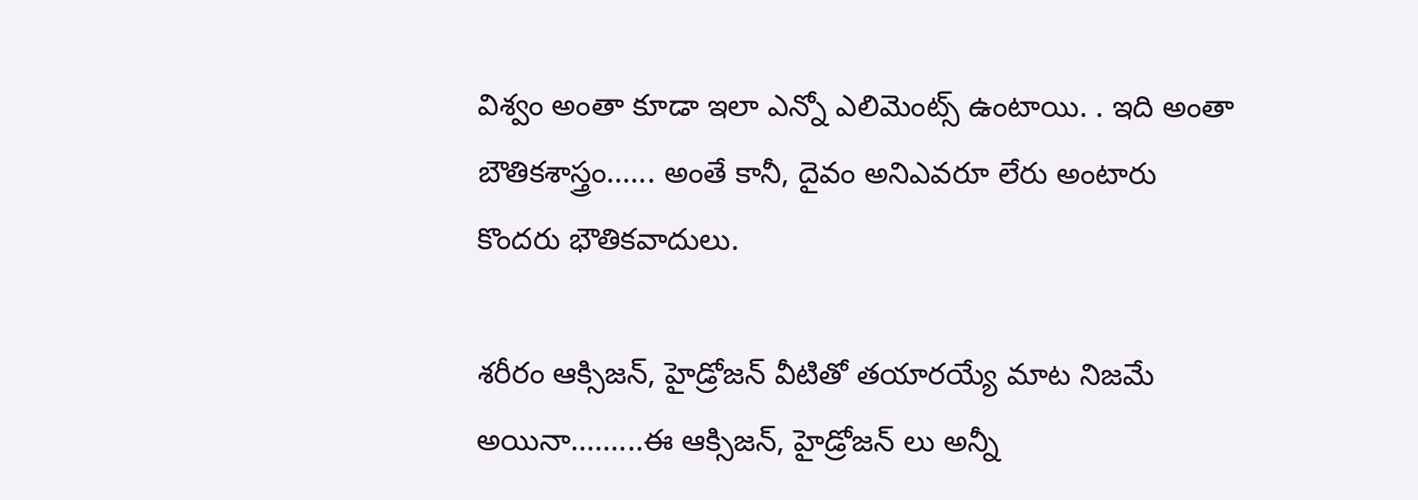విశ్వం అంతా కూడా ఇలా ఎన్నో ఎలిమెంట్స్ ఉంటాయి. . ఇది అంతా బౌతికశాస్త్రం...... అంతే కానీ, దైవం అనిఎవరూ లేరు అంటారు కొందరు భౌతికవాదులు.

శరీరం ఆక్సిజన్, హైడ్రోజన్ వీటితో తయారయ్యే మాట నిజమే అయినా.........ఈ ఆక్సిజన్, హైడ్రోజన్ లు అన్నీ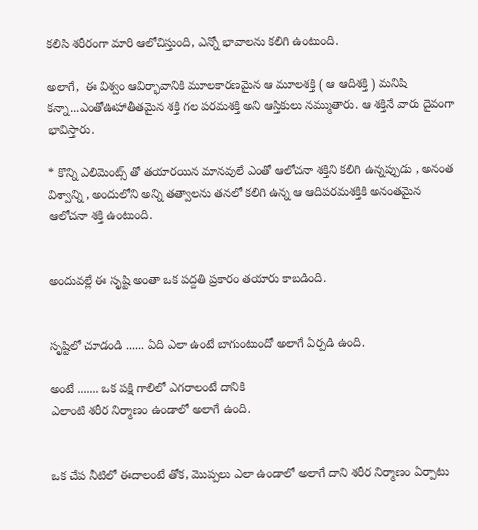కలిసి శరీరంగా మారి ఆలోచిస్తుంది, ఎన్నో భావాలను కలిగి ఉంటుంది.

అలాగే,  ఈ విశ్వం ఆవిర్భావానికి మూలకారణమైన ఆ మూలశక్తి ( ఆ ఆదిశక్తి ) మనిషి కన్నా...ఎంతోఊహాతీతమైన శక్తి గల పరమశక్తి అని ఆస్తికులు నమ్ముతారు. ఆ శక్తినే వారు దైవంగా భావిస్తారు.

* కొన్ని ఎలిమెంట్స్ తో తయారయిన మానవులే ఎంతో ఆలోచనా శక్తిని కలిగి ఉన్నప్పుడు , అనంత విశ్వాన్ని , అందులోని అన్ని తత్వాలను తనలో కలిగి ఉన్న ఆ ఆదిపరమశక్తికి అనంతమైన ఆలోచనా శక్తి ఉంటుంది.


అందువల్లే ఈ సృష్టి అంతా ఒక పద్దతి ప్రకారం తయారు కాబడింది.


సృష్టిలో చూడండి ...... ఏది ఎలా ఉంటే బాగుంటుందో అలాగే ఏర్పడి ఉంది.

అంటే ....... ఒక పక్షి గాలిలో ఎగరాలంటే దానికి
ఎలాంటి శరీర నిర్మాణం ఉండాలో అలాగే ఉంది.


ఒక చేప నీటిలో ఈదాలంటే తోక, మొప్పలు ఎలా ఉండాలో అలాగే దాని శరీర నిర్మాణం ఏర్పాటు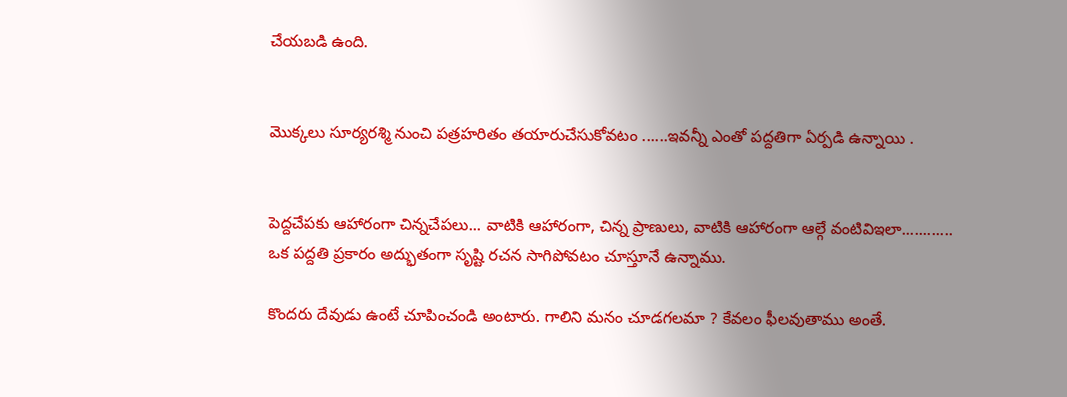చేయబడి ఉంది.


మొక్కలు సూర్యరశ్మి నుంచి పత్రహరితం తయారుచేసుకోవటం ......ఇవన్నీ ఎంతో పద్దతిగా ఏర్పడి ఉన్నాయి .


పెద్దచేపకు ఆహారంగా చిన్నచేపలు... వాటికి ఆహారంగా, చిన్న ప్రాణులు, వాటికి ఆహారంగా ఆల్గే వంటివిఇలా............ ఒక పద్దతి ప్రకారం అద్భుతంగా సృష్టి రచన సాగిపోవటం చూస్తూనే ఉన్నాము.

కొందరు దేవుడు ఉంటే చూపించండి అంటారు. గాలిని మనం చూడగలమా ? కేవలం ఫీలవుతాము అంతే.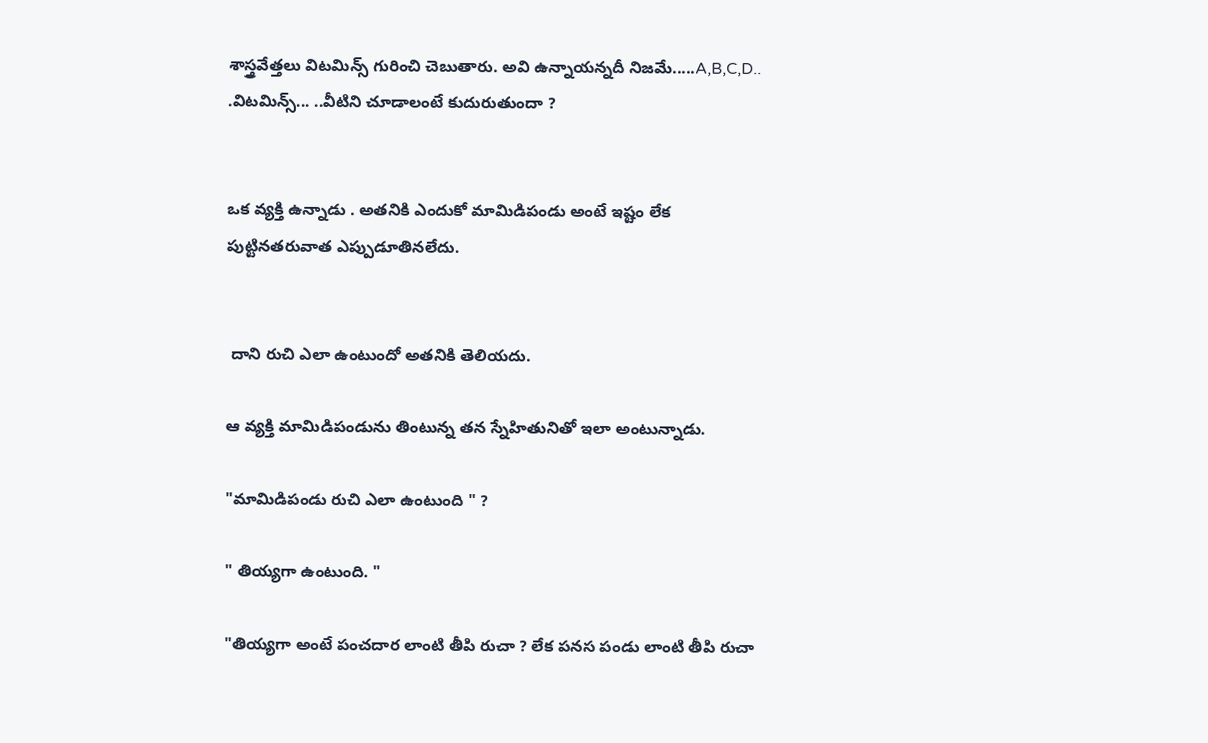శాస్త్రవేత్తలు విటమిన్స్ గురించి చెబుతారు. అవి ఉన్నాయన్నదీ నిజమే.....A,B,C,D.. .విటమిన్స్... ..వీటిని చూడాలంటే కుదురుతుందా ?


ఒక వ్యక్తి ఉన్నాడు . అతనికి ఎందుకో మామిడిపండు అంటే ఇష్టం లేక పుట్టినతరువాత ఎప్పుడూతినలేదు.


 దాని రుచి ఎలా ఉంటుందో అతనికి తెలియదు.

ఆ వ్యక్తి మామిడిపండును తింటున్న తన స్నేహితునితో ఇలా అంటున్నాడు.

"మామిడిపండు రుచి ఎలా ఉంటుంది " ?

" తియ్యగా ఉంటుంది. "

"తియ్యగా అంటే పంచదార లాంటి తీపి రుచా ? లేక పనస పండు లాంటి తీపి రుచా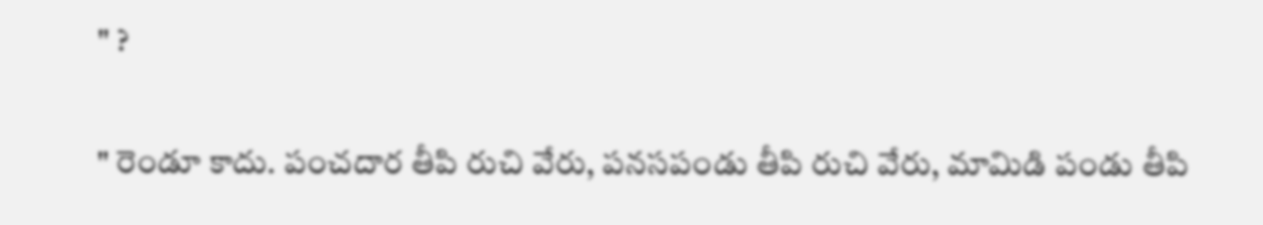" ?

" రెండూ కాదు. పంచదార తీపి రుచి వేరు, పనసపండు తీపి రుచి వేరు, మామిడి పండు తీపి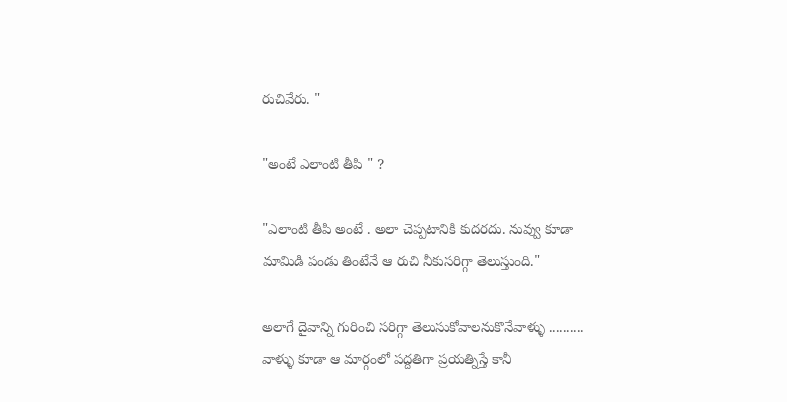రుచివేరు. "

"అంటే ఎలాంటి తీపి " ?

"ఎలాంటి తీపి అంటే . అలా చెప్పటానికి కుదరదు. నువ్వు కూడా మామిడి పండు తింటేనే ఆ రుచి నీకుసరిగ్గా తెలుస్తుంది."

అలాగే దైవాన్ని గురించి సరిగ్గా తెలుసుకోవాలనుకొనేవాళ్ళు .......... వాళ్ళు కూడా ఆ మార్గంలో పద్దతిగా ప్రయత్నిస్తే కానీ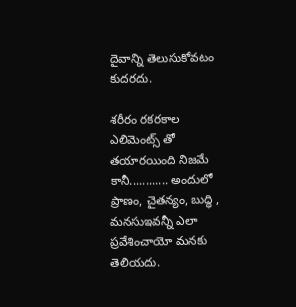దైవాన్ని తెలుసుకోవటం కుదరదు.

శరీరం రకరకాల ఎలిమెంట్స్ తో తయారయింది నిజమే కానీ............ అందులో ప్రాణం, చైతన్యం, బుద్ధి , మనసుఇవన్నీ ఎలా ప్రవేశించాయో మనకు తెలియదు.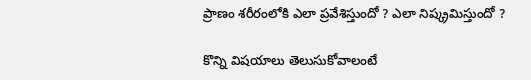ప్రాణం శరీరంలోకి ఎలా ప్రవేశిస్తుందో ? ఎలా నిష్క్రమిస్తుందో ?

కొన్ని విషయాలు తెలుసుకోవాలంటే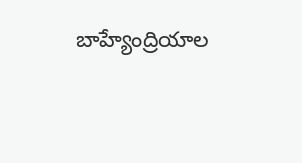బాహ్యేంద్రియాల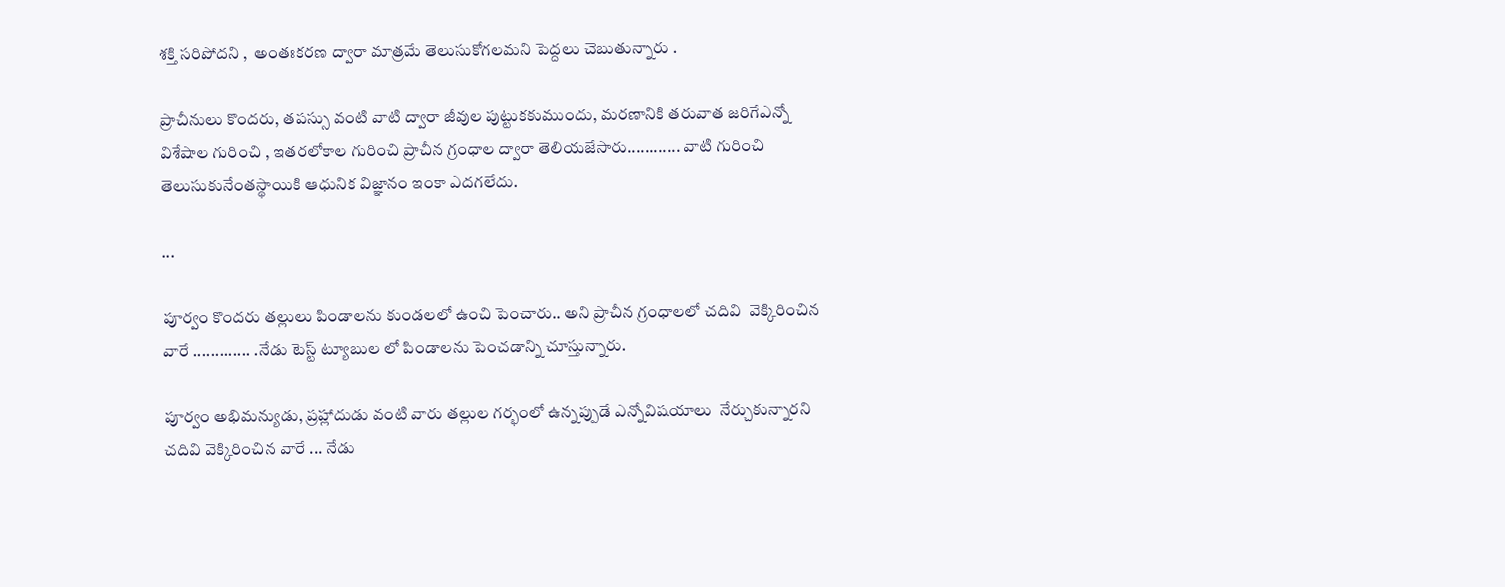శక్తి సరిపోదని ,  అంతఃకరణ ద్వారా మాత్రమే తెలుసుకోగలమని పెద్దలు చెబుతున్నారు .

ప్రాచీనులు కొందరు, తపస్సు వంటి వాటి ద్వారా జీవుల పుట్టుకకుముందు, మరణానికి తరువాత జరిగేఎన్నో విశేషాల గురించి , ఇతరలోకాల గురించి ప్రాచీన గ్రంధాల ద్వారా తెలియజేసారు............ వాటి గురించి తెలుసుకునేంతస్థాయికి ఆధునిక విజ్ఞానం ఇంకా ఎదగలేదు.

...

పూర్వం కొందరు తల్లులు పిండాలను కుండలలో ఉంచి పెంచారు.. అని ప్రాచీన గ్రంధాలలో చదివి  వెక్కిరించిన వారే ............. .నేడు టెస్ట్ ట్యూబుల లో పిండాలను పెంచడాన్ని చూస్తున్నారు.

పూర్వం అభిమన్యుడు, ప్రహ్లాదుడు వంటి వారు తల్లుల గర్భంలో ఉన్నప్పుడే ఎన్నోవిషయాలు  నేర్చుకున్నారని చదివి వెక్కిరించిన వారే ... నేడు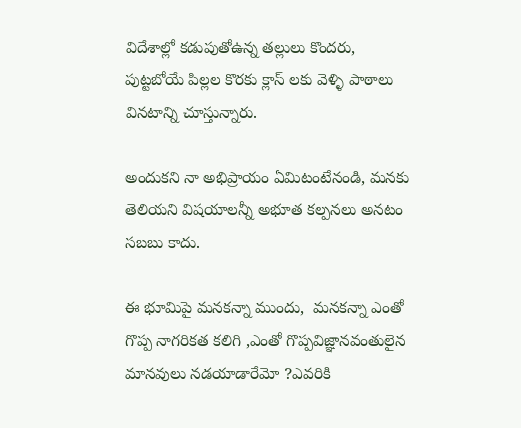విదేశాల్లో కడుపుతోఉన్న తల్లులు కొందరు,  పుట్టబోయే పిల్లల కొరకు క్లాస్ లకు వెళ్ళి పాఠాలు వినటాన్ని చూస్తున్నారు.

అందుకని నా అభిప్రాయం ఏమిటంటేనండి, మనకు తెలియని విషయాలన్నీ అభూత కల్పనలు అనటం సబబు కాదు.

ఈ భూమిపై మనకన్నా ముందు,  మనకన్నా ఎంతో గొప్ప నాగరికత కలిగి ,ఎంతో గొప్పవిజ్ఞానవంతులైన మానవులు నడయాడారేమో ?ఎవరికి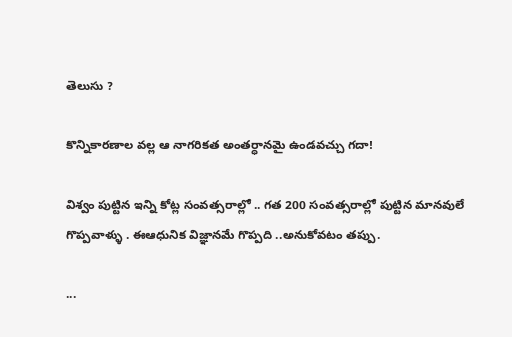తెలుసు ?

కొన్నికారణాల వల్ల ఆ నాగరికత అంతర్ధానమై ఉండవచ్చు గదా!

విశ్వం పుట్టిన ఇన్ని కోట్ల సంవత్సరాల్లో .. గత 200 సంవత్సరాల్లో పుట్టిన మానవులే గొప్పవాళ్ళు . ఈఆధునిక విజ్ఞానమే గొప్పది ..అనుకోవటం తప్పు.

...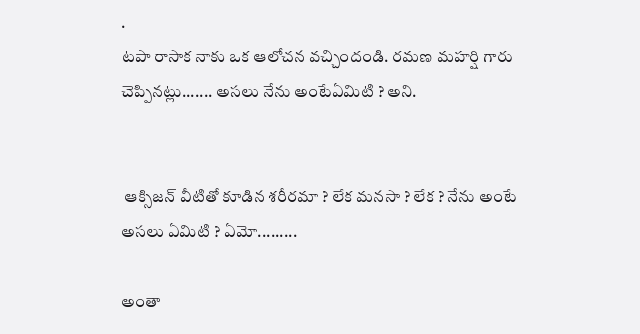.
టపా రాసాక నాకు ఒక ఆలోచన వచ్చిందండి. రమణ మహర్షి గారు చెప్పినట్లు....... అసలు నేను అంటేఏమిటి ? అని.


 ఆక్సిజన్ వీటితో కూడిన శరీరమా ? లేక మనసా ? లేక ? నేను అంటే అసలు ఏమిటి ? ఏమో.........

అంతా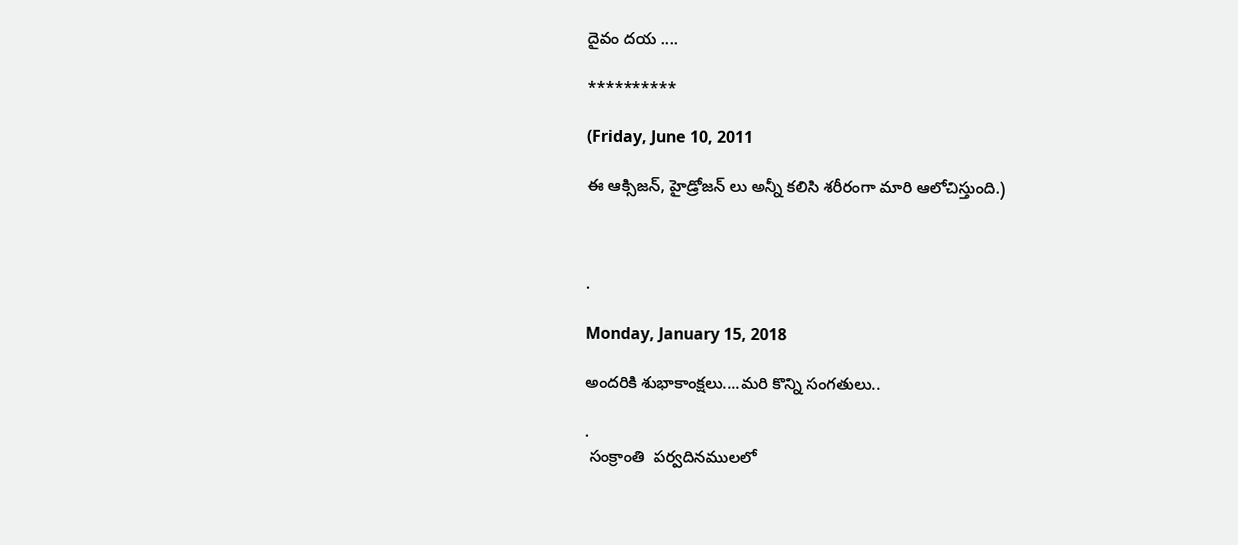దైవం దయ ....

**********

(Friday, June 10, 2011

ఈ ఆక్సిజన్, హైడ్రోజన్ లు అన్నీ కలిసి శరీరంగా మారి ఆలోచిస్తుంది.)



.

Monday, January 15, 2018

అందరికి శుభాకాంక్షలు....మరి కొన్ని సంగతులు..

.
 సంక్రాంతి  పర్వదినములలో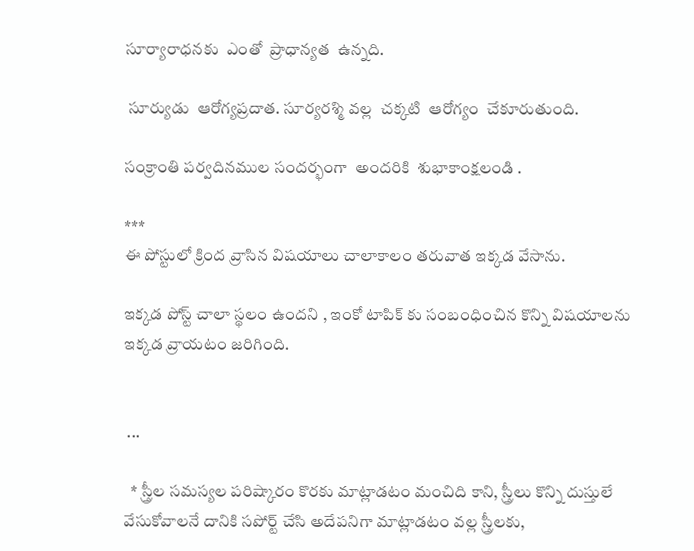సూర్యారాధనకు  ఎంతో  ప్రాధాన్యత  ఉన్నది.

 సూర్యుడు  ఆరోగ్యప్రదాత. సూర్యరశ్మి వల్ల  చక్కటి  ఆరోగ్యం  చేకూరుతుంది.

సంక్రాంతి పర్వదినముల సందర్భంగా  అందరికి  శుభాకాంక్షలండి .

***
ఈ పోస్టులో క్రింద వ్రాసిన విషయాలు చాలాకాలం తరువాత ఇక్కడ వేసాను.

ఇక్కడ పోస్ట్ చాలా స్థలం ఉందని , ఇంకో టాపిక్ కు సంబంధించిన కొన్ని విషయాలను ఇక్కడ వ్రాయటం జరిగింది.


 ...

  * స్త్రీల సమస్యల పరిష్కారం కొరకు మాట్లాడటం మంచిది కాని, స్త్రీలు కొన్ని దుస్తులే వేసుకోవాలనే దానికి సపోర్ట్ చేసి అదేపనిగా మాట్లాడటం వల్ల స్త్రీలకు,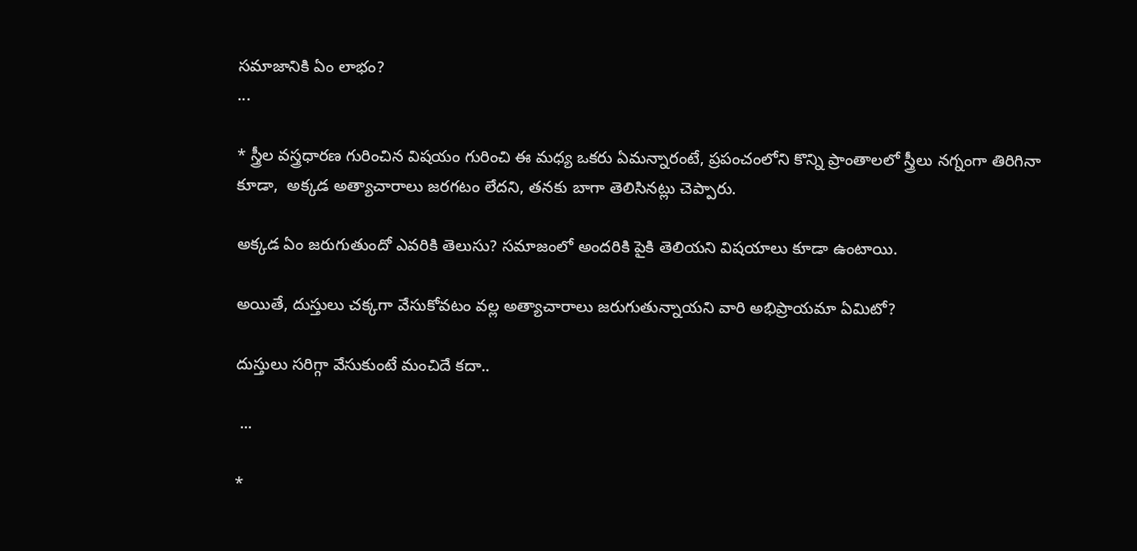సమాజానికి ఏం లాభం?
...

* స్త్రీల వస్త్రధారణ గురించిన విషయం గురించి ఈ మధ్య ఒకరు ఏమన్నారంటే, ప్రపంచంలోని కొన్ని ప్రాంతాలలో స్త్రీలు నగ్నంగా తిరిగినా కూడా,  అక్కడ అత్యాచారాలు జరగటం లేదని, తనకు బాగా తెలిసినట్లు చెప్పారు.

అక్కడ ఏం జరుగుతుందో ఎవరికి తెలుసు? సమాజంలో అందరికి పైకి తెలియని విషయాలు కూడా ఉంటాయి.

అయితే, దుస్తులు చక్కగా వేసుకోవటం వల్ల అత్యాచారాలు జరుగుతున్నాయని వారి అభిప్రాయమా ఏమిటో?

దుస్తులు సరిగ్గా వేసుకుంటే మంచిదే కదా..

 ...

*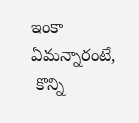ఇంకా ఏమన్నారంటే,
 కొన్ని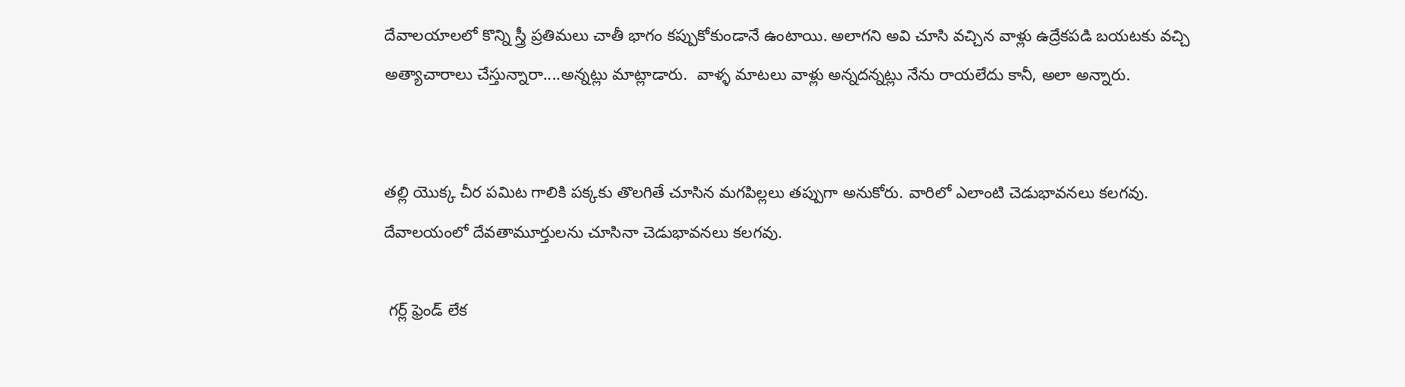దేవాలయాలలో కొన్ని స్త్రీ ప్రతిమలు చాతీ భాగం కప్పుకోకుండానే ఉంటాయి. అలాగని అవి చూసి వచ్చిన వాళ్లు ఉద్రేకపడి బయటకు వచ్చి అత్యాచారాలు చేస్తున్నారా....అన్నట్లు మాట్లాడారు.  వాళ్ళ మాటలు వాళ్లు అన్నదన్నట్లు నేను రాయలేదు కానీ, అలా అన్నారు.


తల్లి యొక్క చీర పమిట గాలికి పక్కకు తొలగితే చూసిన మగపిల్లలు తప్పుగా అనుకోరు. వారిలో ఎలాంటి చెడుభావనలు కలగవు. దేవాలయంలో దేవతామూర్తులను చూసినా చెడుభావనలు కలగవు.

 గర్ల్ ఫ్రెండ్ లేక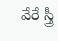వేరే స్త్రీ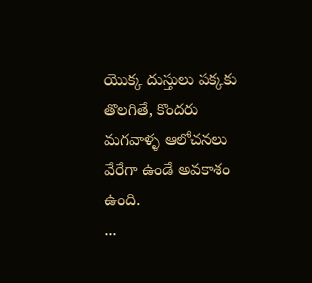యొక్క దుస్తులు పక్కకు తొలగితే, కొందరు మగవాళ్ళ ఆలోచనలు వేరేగా ఉండే అవకాశం ఉంది.
...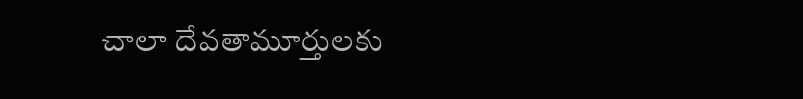చాలా దేవతామూర్తులకు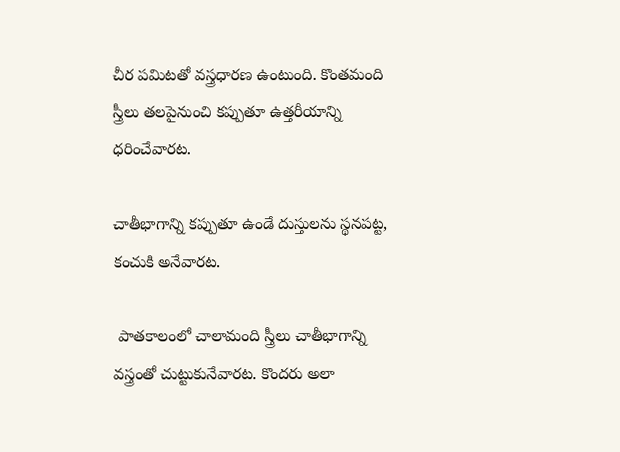చీర పమిటతో వస్త్రధారణ ఉంటుంది. కొంతమంది స్త్రీలు తలపైనుంచి కప్పుతూ ఉత్తరీయాన్ని ధరించేవారట.

చాతీభాగాన్ని కప్పుతూ ఉండే దుస్తులను స్థనపట్ట, కంచుకి అనేవారట.

 పాతకాలంలో చాలామంది స్త్రీలు చాతీభాగాన్ని వస్త్రంతో చుట్టుకునేవారట. కొందరు అలా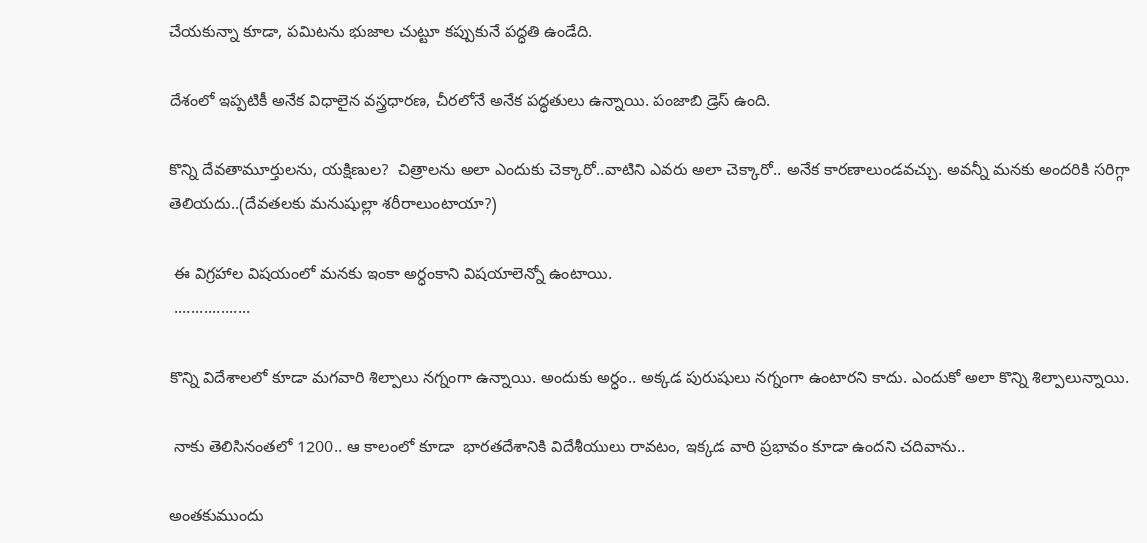చేయకున్నా కూడా, పమిటను భుజాల చుట్టూ కప్పుకునే పద్ధతి ఉండేది.

దేశంలో ఇప్పటికీ అనేక విధాలైన వస్త్రధారణ, చీరలోనే అనేక పద్ధతులు ఉన్నాయి. పంజాబి డ్రెస్ ఉంది.

కొన్ని దేవతామూర్తులను, యక్షిణుల?  చిత్రాలను అలా ఎందుకు చెక్కారో..వాటిని ఎవరు అలా చెక్కారో.. అనేక కారణాలుండవచ్చు. అవన్నీ మనకు అందరికి సరిగ్గా తెలియదు..(దేవతలకు మనుషుల్లా శరీరాలుంటాయా?)

 ఈ విగ్రహాల విషయంలో మనకు ఇంకా అర్ధంకాని విషయాలెన్నో ఉంటాయి.
 ..................

కొన్ని విదేశాలలో కూడా మగవారి శిల్పాలు నగ్నంగా ఉన్నాయి. అందుకు అర్ధం.. అక్కడ పురుషులు నగ్నంగా ఉంటారని కాదు. ఎందుకో అలా కొన్ని శిల్పాలున్నాయి.

 నాకు తెలిసినంతలో 1200.. ఆ కాలంలో కూడా  భారతదేశానికి విదేశీయులు రావటం, ఇక్కడ వారి ప్రభావం కూడా ఉందని చదివాను..

అంతకుముందు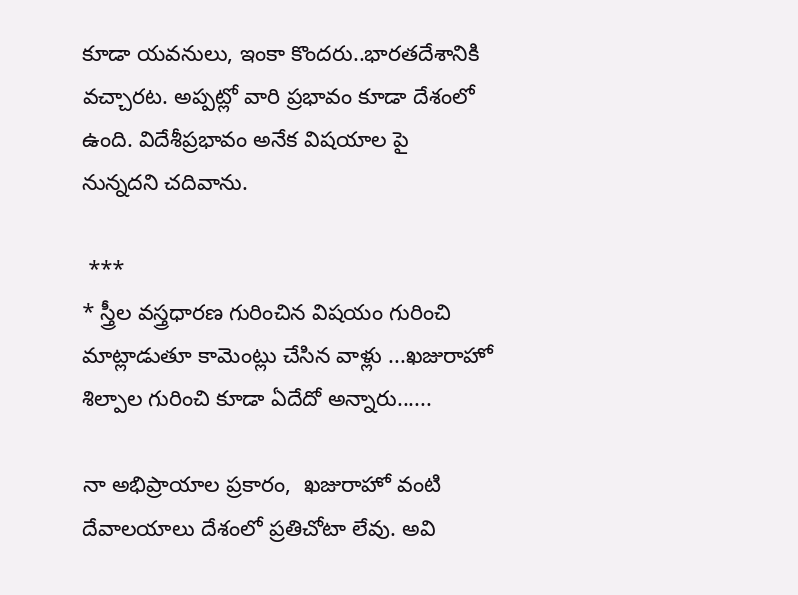కూడా యవనులు, ఇంకా కొందరు..భారతదేశానికి వచ్చారట. అప్పట్లో వారి ప్రభావం కూడా దేశంలో ఉంది. విదేశీప్రభావం అనేక విషయాల పై
నున్నదని చదివాను.

 ***
* స్త్రీల వస్త్రధారణ గురించిన విషయం గురించి మాట్లాడుతూ కామెంట్లు చేసిన వాళ్లు ...ఖజురాహో శిల్పాల గురించి కూడా ఏదేదో అన్నారు......

నా అభిప్రాయాల ప్రకారం,  ఖజురాహో వంటి దేవాలయాలు దేశంలో ప్రతిచోటా లేవు. అవి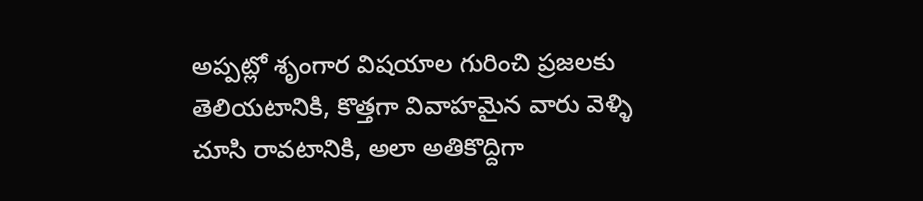అప్పట్లో శృంగార విషయాల గురించి ప్రజలకు తెలియటానికి, కొత్తగా వివాహమైన వారు వెళ్ళి చూసి రావటానికి, అలా అతికొద్దిగా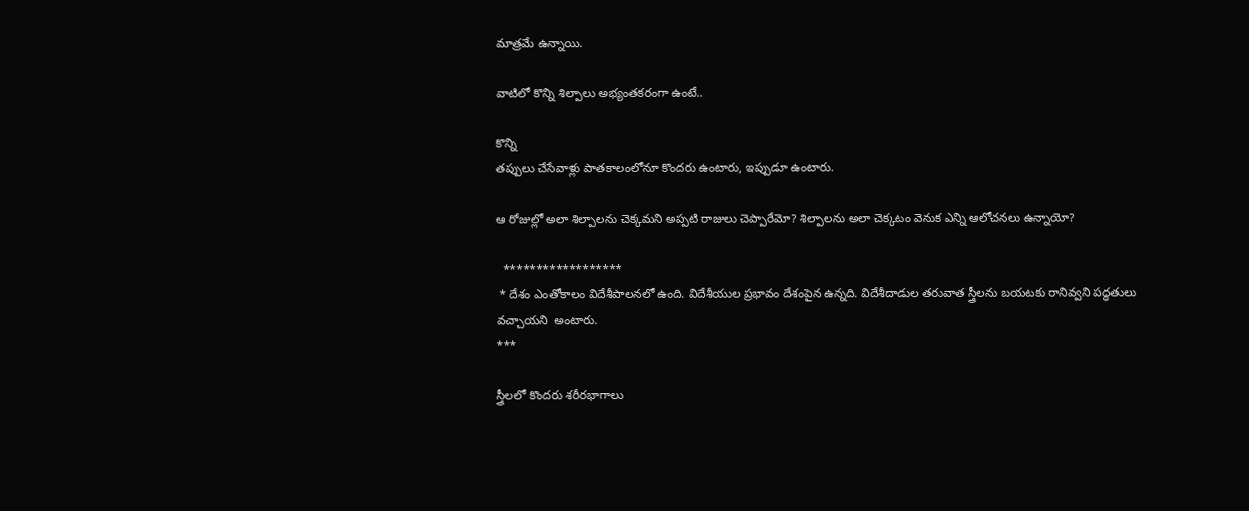మాత్రమే ఉన్నాయి.

వాటిలో కొన్ని శిల్పాలు అభ్యంతకరంగా ఉంటే..

కొన్ని
తప్పులు చేసేవాళ్లు పాతకాలంలోనూ కొందరు ఉంటారు, ఇప్పుడూ ఉంటారు.

ఆ రోజుల్లో అలా శిల్పాలను చెక్కమని అప్పటి రాజులు చెప్పారేమో? శిల్పాలను అలా చెక్కటం వెనుక ఎన్ని ఆలోచనలు ఉన్నాయో?

  ******************
 * దేశం ఎంతోకాలం విదేశీపాలనలో ఉంది. విదేశీయుల ప్రభావం దేశంపైన ఉన్నది. విదేశీదాడుల తరువాత స్త్రీలను బయటకు రానివ్వని పద్ధతులు వచ్చాయని  అంటారు.
***

స్త్రీలలో కొందరు శరీరభాగాలు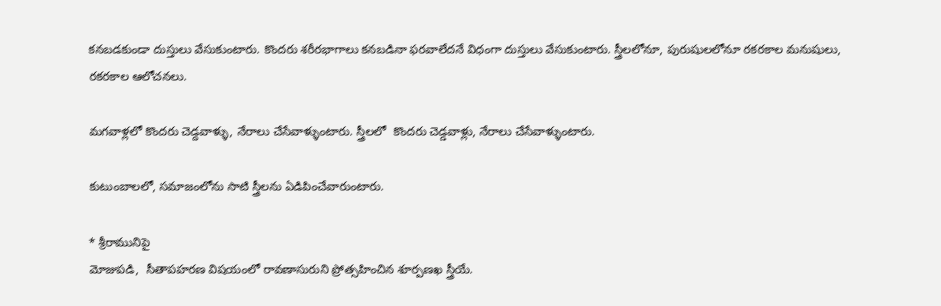కనబడకుండా దుస్తులు వేసుకుంటారు. కొందరు శరీరభాగాలు కనబడినా ఫరవాలేదనే విధంగా దుస్తులు వేసుకుంటారు. స్త్రీలలోనూ, పురుషులలోనూ రకరకాల మనుషులు, రకరకాల ఆలోచనలు.

మగవాళ్లలో కొందరు చెడ్దవాళ్ళు, నేరాలు చేసేవాళ్ళుంటారు. స్త్రీలలో  కొందరు చెడ్డవాళ్లు, నేరాలు చేసేవాళ్ళుంటారు.

కుటుంబాలలో, సమాజంలోను సాటి స్త్రీలను ఏడిపించేవారుంటారు.

* శ్రీరామునిపై
మోజుపడి,  సీతాపహరణ విషయంలో రావణాసురుని ప్రోత్సహించిన శూర్పణఖ స్త్రీయే.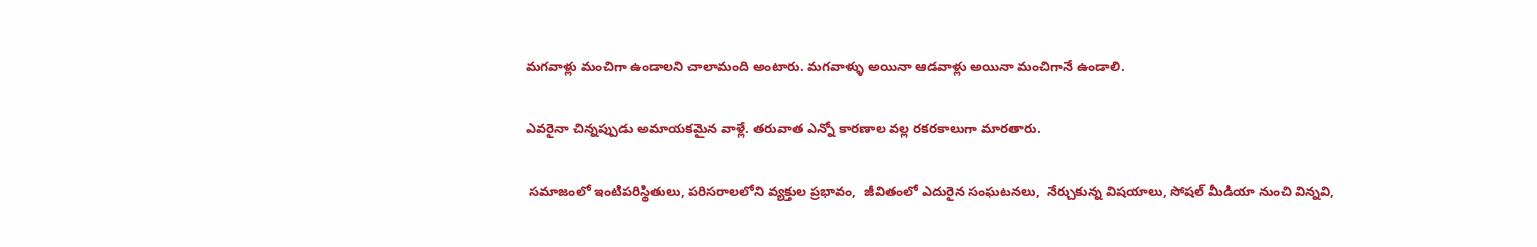మగవాళ్లు మంచిగా ఉండాలని చాలామంది అంటారు. మగవాళ్ళు అయినా ఆడవాళ్లు అయినా మంచిగానే ఉండాలి.

ఎవరైనా చిన్నప్పుడు అమాయకమైన వాళ్లే. తరువాత ఎన్నో కారణాల వల్ల రకరకాలుగా మారతారు.

 సమాజంలో ఇంటిపరిస్థితులు, పరిసరాలలోని వ్యక్తుల ప్రభావం,  జీవితంలో ఎదురైన సంఘటనలు,  నేర్చుకున్న విషయాలు, సోషల్ మీడియా నుంచి విన్నవి,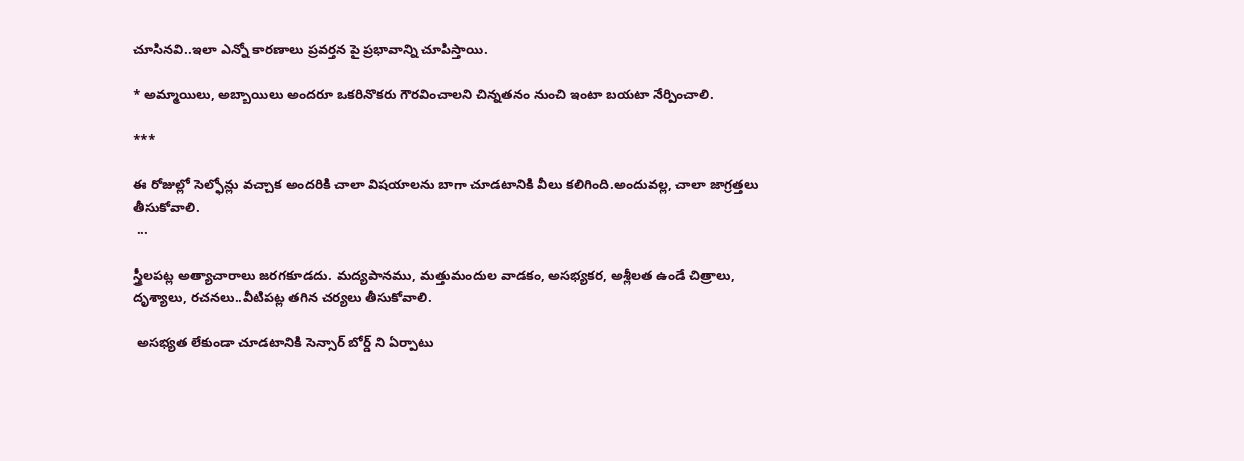చూసినవి..ఇలా ఎన్నో కారణాలు ప్రవర్తన పై ప్రభావాన్ని చూపిస్తాయి.

* అమ్మాయిలు, అబ్బాయిలు అందరూ ఒకరినొకరు గౌరవించాలని చిన్నతనం నుంచి ఇంటా బయటా నేర్పించాలి.

***

ఈ రోజుల్లో సెల్ఫోన్లు వచ్చాక అందరికి చాలా విషయాలను బాగా చూడటానికి వీలు కలిగింది.అందువల్ల, చాలా జాగ్రత్తలు తీసుకోవాలి.
 ...

స్త్రీలపట్ల అత్యాచారాలు జరగకూడదు. మద్యపానము, మత్తుమందుల వాడకం, అసభ్యకర, అశ్లీలత ఉండే చిత్రాలు, దృశ్యాలు, రచనలు..వీటిపట్ల తగిన చర్యలు తీసుకోవాలి.

 అసభ్యత లేకుండా చూడటానికి సెన్సార్ బోర్డ్ ని ఏర్పాటు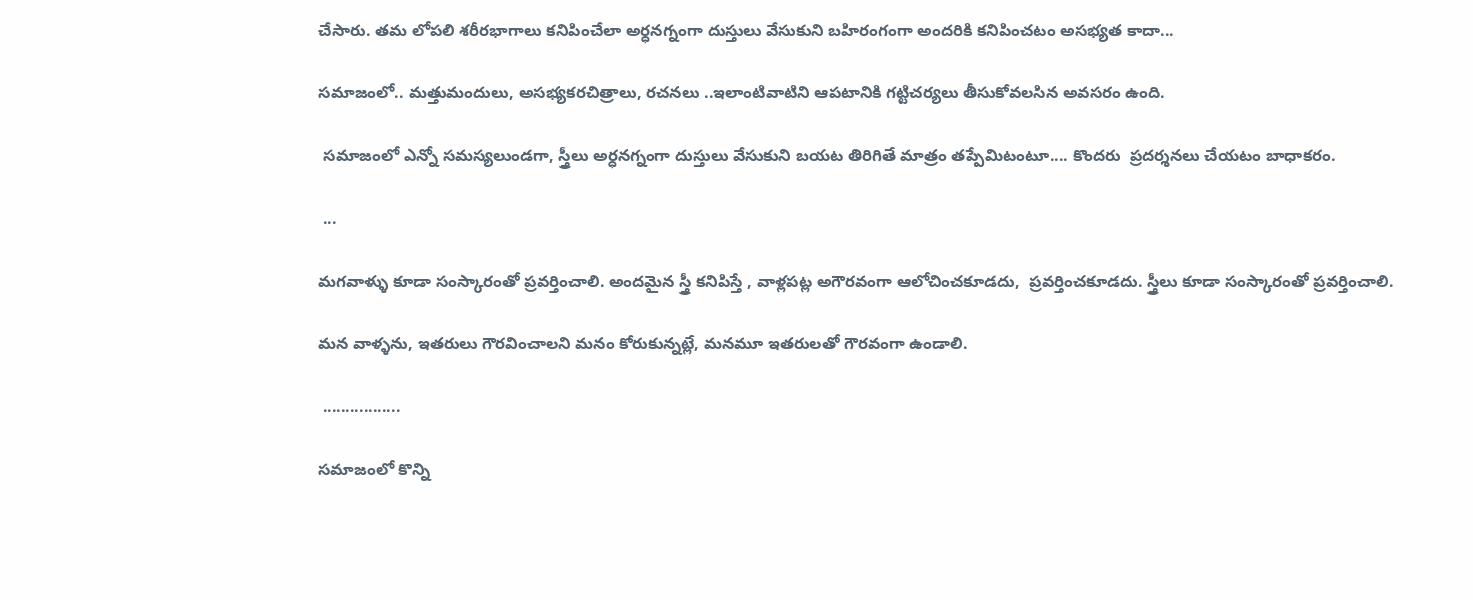చేసారు. తమ లోపలి శరీరభాగాలు కనిపించేలా అర్ధనగ్నంగా దుస్తులు వేసుకుని బహిరంగంగా అందరికి కనిపించటం అసభ్యత కాదా...

సమాజంలో.. మత్తుమందులు, అసభ్యకరచిత్రాలు, రచనలు ..ఇలాంటివాటిని ఆపటానికి గట్టిచర్యలు తీసుకోవలసిన అవసరం ఉంది.

 సమాజంలో ఎన్నో సమస్యలుండగా, స్త్రీలు అర్ధనగ్నంగా దుస్తులు వేసుకుని బయట తిరిగితే మాత్రం తప్పేమిటంటూ.... కొందరు  ప్రదర్శనలు చేయటం బాధాకరం.

 ...

మగవాళ్ళు కూడా సంస్కారంతో ప్రవర్తించాలి. అందమైన స్త్రీ కనిపిస్తే , వాళ్లపట్ల అగౌరవంగా ఆలోచించకూడదు,  ప్రవర్తించకూడదు. స్త్రీలు కూడా సంస్కారంతో ప్రవర్తించాలి.

మన వాళ్ళను, ఇతరులు గౌరవించాలని మనం కోరుకున్నట్లే, మనమూ ఇతరులతో గౌరవంగా ఉండాలి.

 .................

సమాజంలో కొన్ని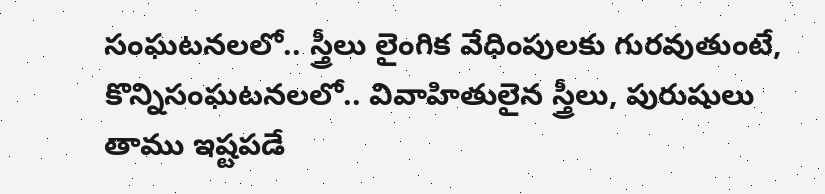సంఘటనలలో.. స్త్రీలు లైంగిక వేధింపులకు గురవుతుంటే, కొన్నిసంఘటనలలో.. వివాహితులైన స్త్రీలు, పురుషులు తాము ఇష్టపడే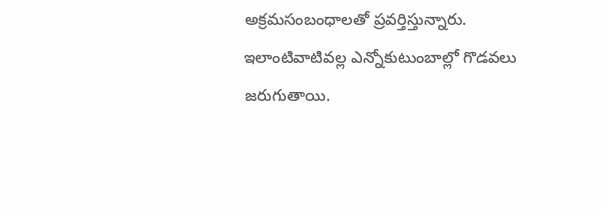అక్రమసంబంధాలతో ప్రవర్తిస్తున్నారు. ఇలాంటివాటివల్ల ఎన్నోకుటుంబాల్లో గొడవలు జరుగుతాయి.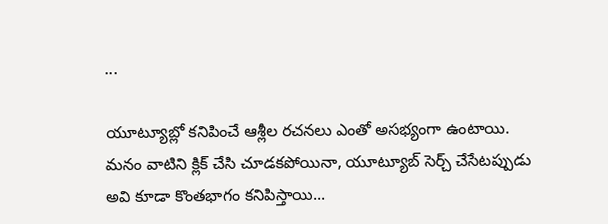...

యూట్యూబ్లో కనిపించే ఆశ్లీల రచనలు ఎంతో అసభ్యంగా ఉంటాయి. మనం వాటిని క్లిక్ చేసి చూడకపోయినా, యూట్యూబ్ సెర్చ్ చేసేటప్పుడు అవి కూడా కొంతభాగం కనిపిస్తాయి...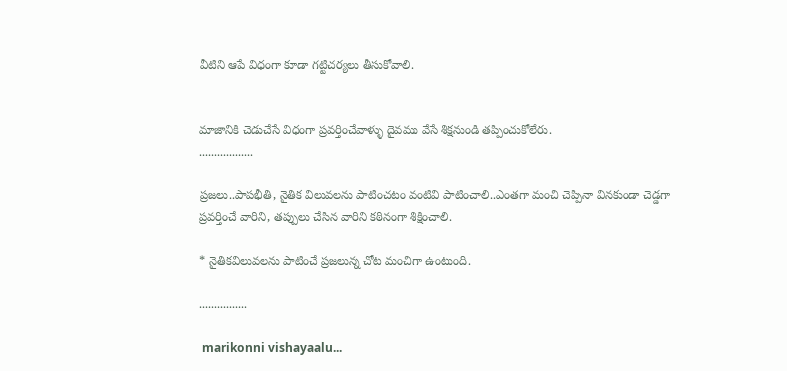వీటిని ఆపే విధంగా కూడా గట్టిచర్యలు తీసుకోవాలి.


మాజానికి చెడుచేసే విధంగా ప్రవర్తించేవాళ్ళు దైవము వేసే శిక్షనుండి తప్పించుకోలేరు.
..................

ప్రజలు..పాపభీతి, నైతిక విలువలను పాటించటం వంటివి పాటించాలి..ఎంతగా మంచి చెప్పినా వినకుండా చెడ్డగా ప్రవర్తించే వారిని, తప్పులు చేసిన వారిని కఠినంగా శిక్షించాలి.

* నైతికవిలువలను పాటించే ప్రజలున్న చోట మంచిగా ఉంటుంది.

................

 marikonni vishayaalu...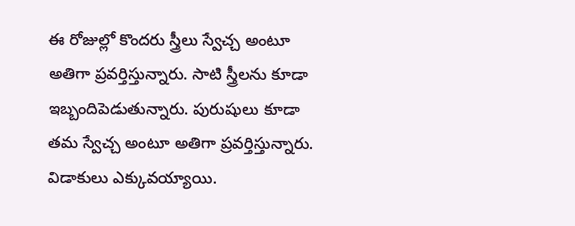ఈ రోజుల్లో కొందరు స్త్రీలు స్వేచ్చ అంటూ అతిగా ప్రవర్తిస్తున్నారు. సాటి స్త్రీలను కూడా ఇబ్బందిపెడుతున్నారు. పురుషులు కూడా తమ స్వేచ్చ అంటూ అతిగా ప్రవర్తిస్తున్నారు. విడాకులు ఎక్కువయ్యాయి.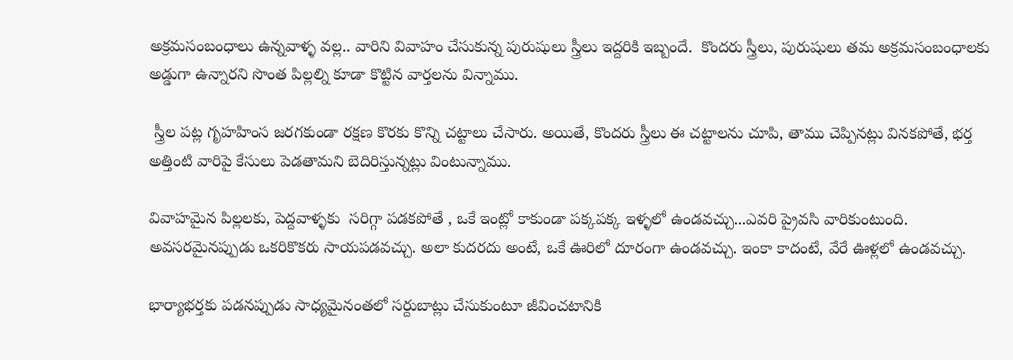అక్రమసంబంధాలు ఉన్నవాళ్ళ వల్ల.. వారిని వివాహం చేసుకున్న పురుషులు స్త్రీలు ఇద్దరికి ఇబ్బందే.  కొందరు స్త్రీలు, పురుషులు తమ అక్రమసంబంధాలకు అడ్డుగా ఉన్నారని సొంత పిల్లల్ని కూడా కొట్టిన వార్తలను విన్నాము.

 స్త్రీల పట్ల గృహహింస జరగకుండా రక్షణ కొరకు కొన్ని చట్టాలు చేసారు. అయితే, కొందరు స్త్రీలు ఈ చట్టాలను చూపి, తాము చెప్పినట్లు వినకపోతే, భర్త అత్తింటి వారిపై కేసులు పెడతామని బెదిరిస్తున్నట్లు వింటున్నాము.

వివాహమైన పిల్లలకు, పెద్దవాళ్ళకు  సరిగ్గా పడకపోతే , ఒకే ఇంట్లో కాకుండా పక్కపక్క ఇళ్ళలో ఉండవచ్చు...ఎవరి ప్రైవసి వారికుంటుంది. అవసరమైనప్పుడు ఒకరికొకరు సాయపడవచ్చు. అలా కుదరదు అంటే, ఒకే ఊరిలో దూరంగా ఉండవచ్చు. ఇంకా కాదంటే, వేరే ఊళ్లలో ఉండవచ్చు.

భార్యాభర్తకు పడనప్పుడు సాధ్యమైనంతలో సర్దుబాట్లు చేసుకుంటూ జీవించటానికి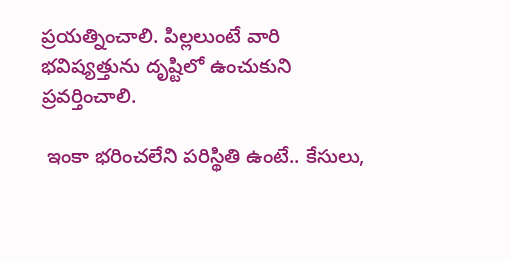ప్రయత్నించాలి. పిల్లలుంటే వారి భవిష్యత్తును దృష్టిలో ఉంచుకుని ప్రవర్తించాలి.

 ఇంకా భరించలేని పరిస్థితి ఉంటే.. కేసులు,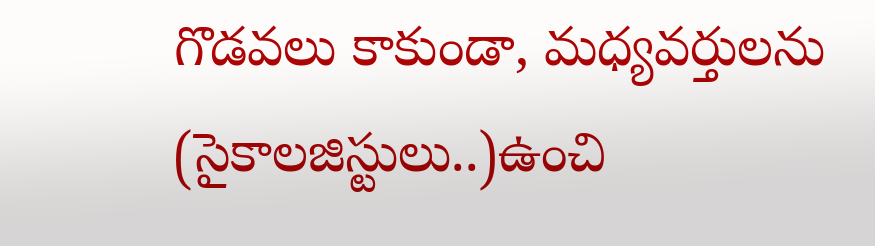గొడవలు కాకుండా, మధ్యవర్తులను (సైకాలజిస్టులు..)ఉంచి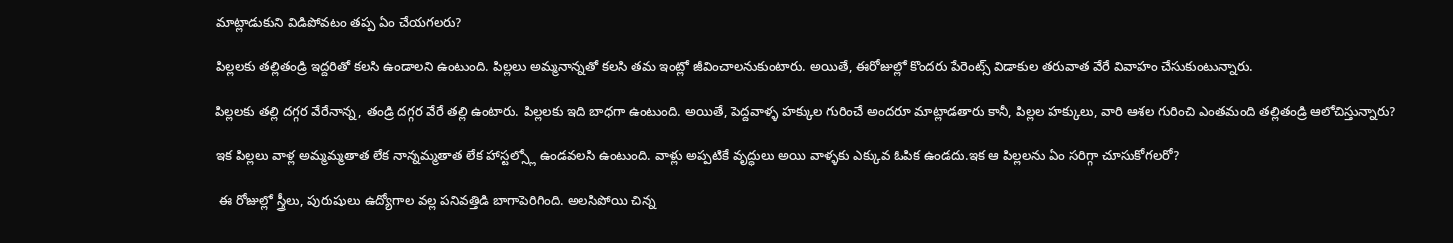మాట్లాడుకుని విడిపోవటం తప్ప ఏం చేయగలరు?

పిల్లలకు తల్లితండ్రి ఇద్దరితో కలసి ఉండాలని ఉంటుంది. పిల్లలు అమ్మనాన్నతో కలసి తమ ఇంట్లో జీవించాలనుకుంటారు. అయితే, ఈరోజుల్లో కొందరు పేరెంట్స్ విడాకుల తరువాత వేరే వివాహం చేసుకుంటున్నారు.

పిల్లలకు తల్లి దగ్గర వేరేనాన్న, తండ్రి దగ్గర వేరే తల్లి ఉంటారు. పిల్లలకు ఇది బాధగా ఉంటుంది. అయితే, పెద్దవాళ్ళ హక్కుల గురించే అందరూ మాట్లాడతారు కానీ, పిల్లల హక్కులు, వారి ఆశల గురించి ఎంతమంది తల్లితండ్రి ఆలోచిస్తున్నారు?

ఇక పిల్లలు వాళ్ల అమ్మమ్మతాత లేక నాన్నమ్మతాత లేక హాస్టల్స్లో ఉండవలసి ఉంటుంది. వాళ్లు అప్పటికే వృద్ధులు అయి వాళ్ళకు ఎక్కువ ఓపిక ఉండదు.ఇక ఆ పిల్లలను ఏం సరిగ్గా చూసుకోగలరో?

 ఈ రోజుల్లో స్త్రీలు, పురుషులు ఉద్యోగాల వల్ల పనివత్తిడి బాగాపెరిగింది. అలసిపోయి చిన్న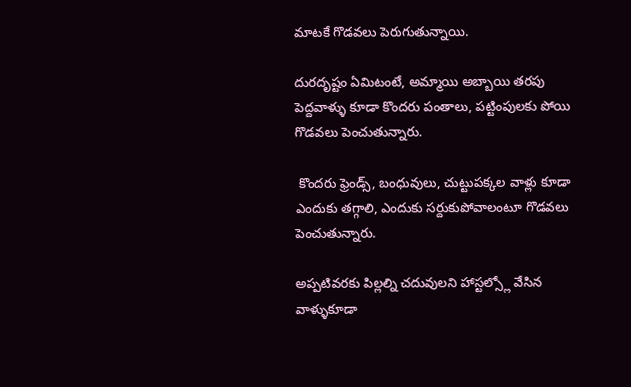మాటకే గొడవలు పెరుగుతున్నాయి.

దురదృష్టం ఏమిటంటే, అమ్మాయి అబ్బాయి తరపు పెద్దవాళ్ళు కూడా కొందరు పంతాలు, పట్టింపులకు పోయి గొడవలు పెంచుతున్నారు.

 కొందరు ఫ్రెండ్స్, బంధువులు, చుట్టుపక్కల వాళ్లు కూడా ఎందుకు తగ్గాలి, ఎందుకు సర్దుకుపోవాలంటూ గొడవలు పెంచుతున్నారు.

అప్పటివరకు పిల్లల్ని చదువులని హాస్టల్స్లో వేసిన వాళ్ళుకూడా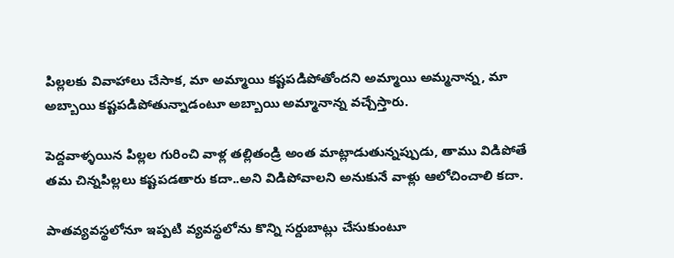పిల్లలకు వివాహాలు చేసాక, మా అమ్మాయి కష్టపడిపోతోందని అమ్మాయి అమ్మనాన్న, మా అబ్బాయి కష్టపడిపోతున్నాడంటూ అబ్బాయి అమ్మానాన్న వచ్చేస్తారు.

పెద్దవాళ్ళయిన పిల్లల గురించి వాళ్ల తల్లితండ్రి అంత మాట్లాడుతున్నప్పుడు, తాము విడిపోతే తమ చిన్నపిల్లలు కష్టపడతారు కదా..అని విడిపోవాలని అనుకునే వాళ్లు ఆలోచించాలి కదా.

పాతవ్యవస్థలోనూ ఇప్పటి వ్యవస్థలోను కొన్ని సర్దుబాట్లు చేసుకుంటూ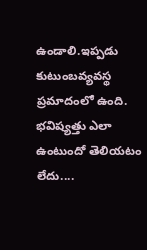ఉండాలి.ఇప్పడు కుటుంబవ్యవస్థ ప్రమాదంలో ఉంది. భవిష్యత్తు ఎలా ఉంటుందో తెలియటం లేదు....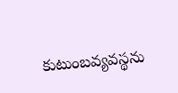కుటుంబవ్యవస్థను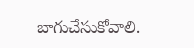బాగుచేసుకోవాలి.